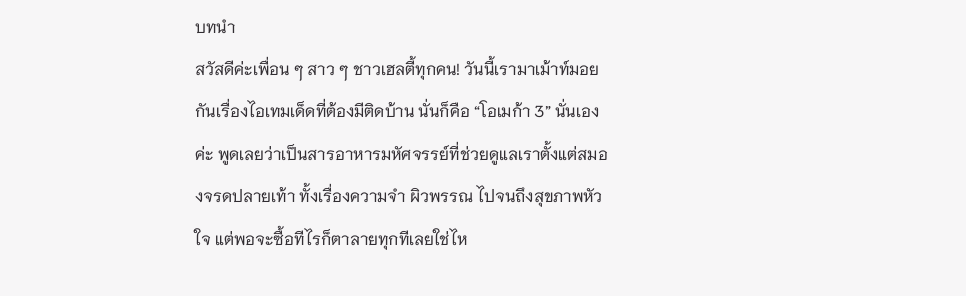บทนำ
สวัสดีค่ะเพื่อน ๆ สาว ๆ ชาวเฮลตี้ทุกคน! วันนี้เรามาเม้าท์มอยกันเรื่องไอเทมเด็ดที่ต้องมีติดบ้าน นั่นก็คือ “โอเมก้า 3” นั่นเองค่ะ พูดเลยว่าเป็นสารอาหารมหัศจรรย์ที่ช่วยดูแลเราตั้งแต่สมองจรดปลายเท้า ทั้งเรื่องความจำ ผิวพรรณ ไปจนถึงสุขภาพหัวใจ แต่พอจะซื้อทีไรก็ตาลายทุกทีเลยใช่ไห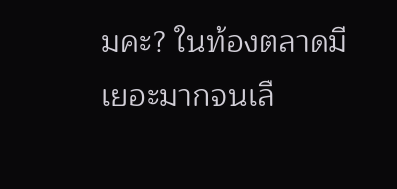มคะ? ในท้องตลาดมีเยอะมากจนเลื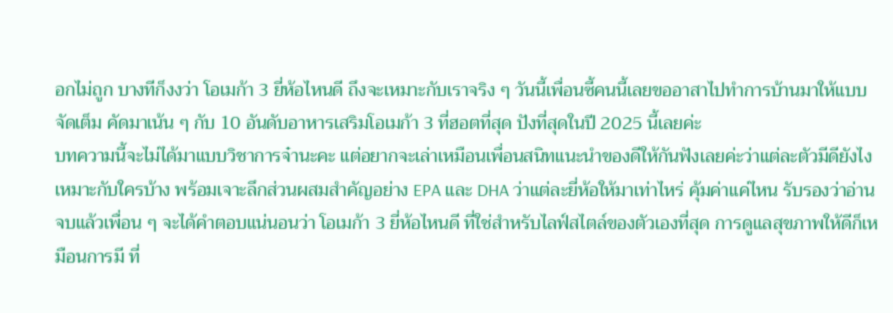อกไม่ถูก บางทีก็งงว่า โอเมก้า 3 ยี่ห้อไหนดี ถึงจะเหมาะกับเราจริง ๆ วันนี้เพื่อนซี้คนนี้เลยขออาสาไปทำการบ้านมาให้แบบจัดเต็ม คัดมาเน้น ๆ กับ 10 อันดับอาหารเสริมโอเมก้า 3 ที่ฮอตที่สุด ปังที่สุดในปี 2025 นี้เลยค่ะ
บทความนี้จะไม่ได้มาแบบวิชาการจ๋านะคะ แต่อยากจะเล่าเหมือนเพื่อนสนิทแนะนำของดีให้กันฟังเลยค่ะว่าแต่ละตัวมีดียังไง เหมาะกับใครบ้าง พร้อมเจาะลึกส่วนผสมสำคัญอย่าง EPA และ DHA ว่าแต่ละยี่ห้อให้มาเท่าไหร่ คุ้มค่าแค่ไหน รับรองว่าอ่านจบแล้วเพื่อน ๆ จะได้คำตอบแน่นอนว่า โอเมก้า 3 ยี่ห้อไหนดี ที่ใช่สำหรับไลฟ์สไตล์ของตัวเองที่สุด การดูแลสุขภาพให้ดีก็เหมือนการมี ที่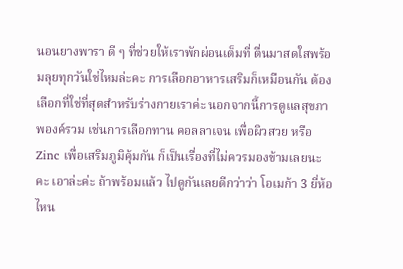นอนยางพารา ดี ๆ ที่ช่วยให้เราพักผ่อนเต็มที่ ตื่นมาสดใสพร้อมลุยทุกวันใช่ไหมล่ะคะ การเลือกอาหารเสริมก็เหมือนกัน ต้องเลือกที่ใช่ที่สุดสำหรับร่างกายเราค่ะ นอกจากนี้การดูแลสุขภาพองค์รวม เช่นการเลือกทาน คอลลาเจน เพื่อผิวสวย หรือ Zinc เพื่อเสริมภูมิคุ้มกัน ก็เป็นเรื่องที่ไม่ควรมองข้ามเลยนะคะ เอาล่ะค่ะ ถ้าพร้อมแล้ว ไปดูกันเลยดีกว่าว่า โอเมก้า 3 ยี่ห้อไหน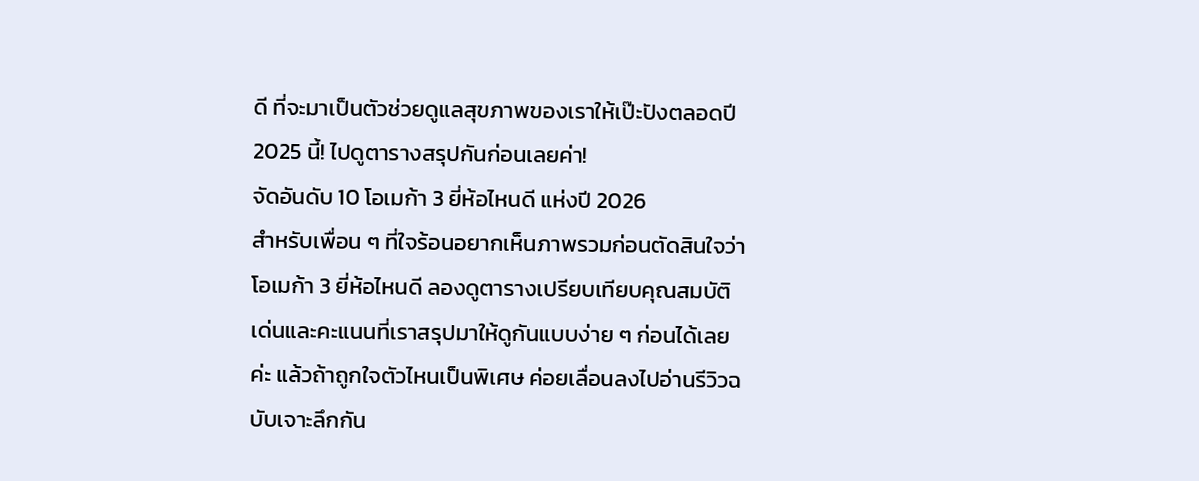ดี ที่จะมาเป็นตัวช่วยดูแลสุขภาพของเราให้เป๊ะปังตลอดปี 2025 นี้! ไปดูตารางสรุปกันก่อนเลยค่า!
จัดอันดับ 10 โอเมก้า 3 ยี่ห้อไหนดี แห่งปี 2026
สำหรับเพื่อน ๆ ที่ใจร้อนอยากเห็นภาพรวมก่อนตัดสินใจว่า โอเมก้า 3 ยี่ห้อไหนดี ลองดูตารางเปรียบเทียบคุณสมบัติเด่นและคะแนนที่เราสรุปมาให้ดูกันแบบง่าย ๆ ก่อนได้เลยค่ะ แล้วถ้าถูกใจตัวไหนเป็นพิเศษ ค่อยเลื่อนลงไปอ่านรีวิวฉบับเจาะลึกกัน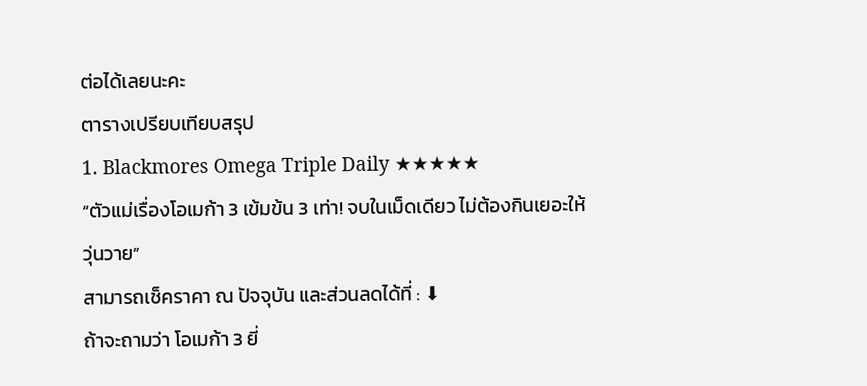ต่อได้เลยนะคะ
ตารางเปรียบเทียบสรุป
1. Blackmores Omega Triple Daily ★★★★★
“ตัวแม่เรื่องโอเมก้า 3 เข้มข้น 3 เท่า! จบในเม็ดเดียว ไม่ต้องกินเยอะให้วุ่นวาย”
สามารถเช็คราคา ณ ปัจจุบัน และส่วนลดได้ที่ : ⬇
ถ้าจะถามว่า โอเมก้า 3 ยี่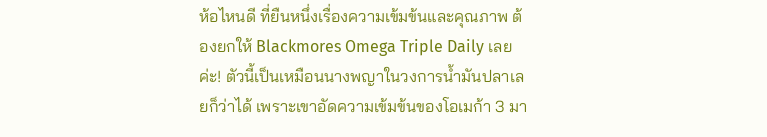ห้อไหนดี ที่ยืนหนึ่งเรื่องความเข้มข้นและคุณภาพ ต้องยกให้ Blackmores Omega Triple Daily เลยค่ะ! ตัวนี้เป็นเหมือนนางพญาในวงการน้ำมันปลาเลยก็ว่าได้ เพราะเขาอัดความเข้มข้นของโอเมก้า 3 มา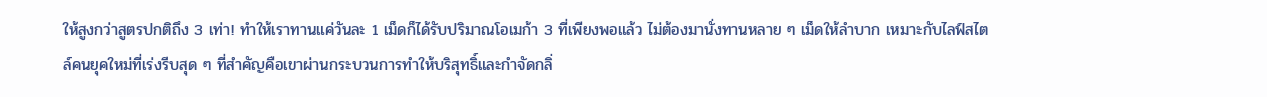ให้สูงกว่าสูตรปกติถึง 3 เท่า! ทำให้เราทานแค่วันละ 1 เม็ดก็ได้รับปริมาณโอเมก้า 3 ที่เพียงพอแล้ว ไม่ต้องมานั่งทานหลาย ๆ เม็ดให้ลำบาก เหมาะกับไลฟ์สไตล์คนยุคใหม่ที่เร่งรีบสุด ๆ ที่สำคัญคือเขาผ่านกระบวนการทำให้บริสุทธิ์และกำจัดกลิ่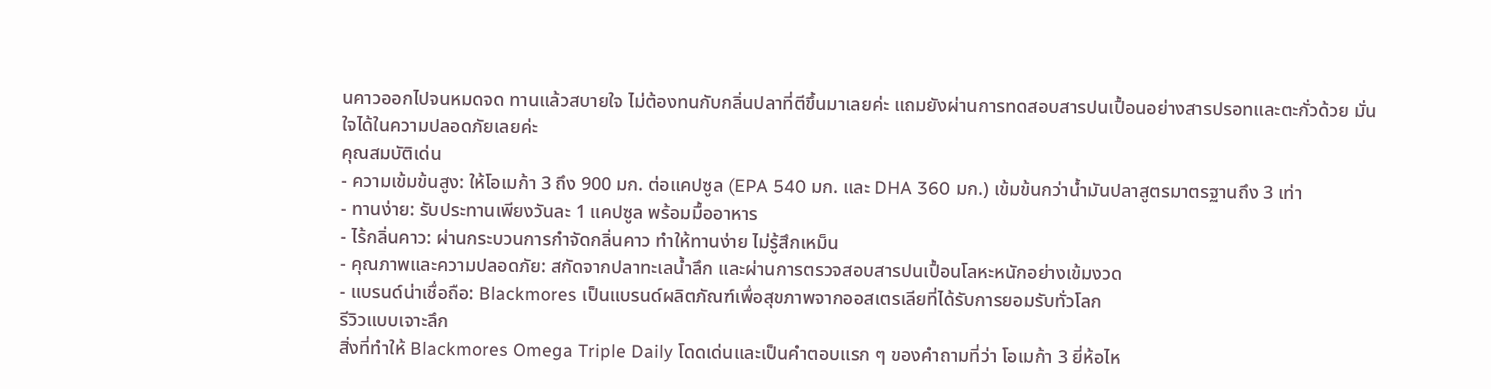นคาวออกไปจนหมดจด ทานแล้วสบายใจ ไม่ต้องทนกับกลิ่นปลาที่ตีขึ้นมาเลยค่ะ แถมยังผ่านการทดสอบสารปนเปื้อนอย่างสารปรอทและตะกั่วด้วย มั่นใจได้ในความปลอดภัยเลยค่ะ
คุณสมบัติเด่น
- ความเข้มข้นสูง: ให้โอเมก้า 3 ถึง 900 มก. ต่อแคปซูล (EPA 540 มก. และ DHA 360 มก.) เข้มข้นกว่าน้ำมันปลาสูตรมาตรฐานถึง 3 เท่า
- ทานง่าย: รับประทานเพียงวันละ 1 แคปซูล พร้อมมื้ออาหาร
- ไร้กลิ่นคาว: ผ่านกระบวนการกำจัดกลิ่นคาว ทำให้ทานง่าย ไม่รู้สึกเหม็น
- คุณภาพและความปลอดภัย: สกัดจากปลาทะเลน้ำลึก และผ่านการตรวจสอบสารปนเปื้อนโลหะหนักอย่างเข้มงวด
- แบรนด์น่าเชื่อถือ: Blackmores เป็นแบรนด์ผลิตภัณฑ์เพื่อสุขภาพจากออสเตรเลียที่ได้รับการยอมรับทั่วโลก
รีวิวแบบเจาะลึก
สิ่งที่ทำให้ Blackmores Omega Triple Daily โดดเด่นและเป็นคำตอบแรก ๆ ของคำถามที่ว่า โอเมก้า 3 ยี่ห้อไห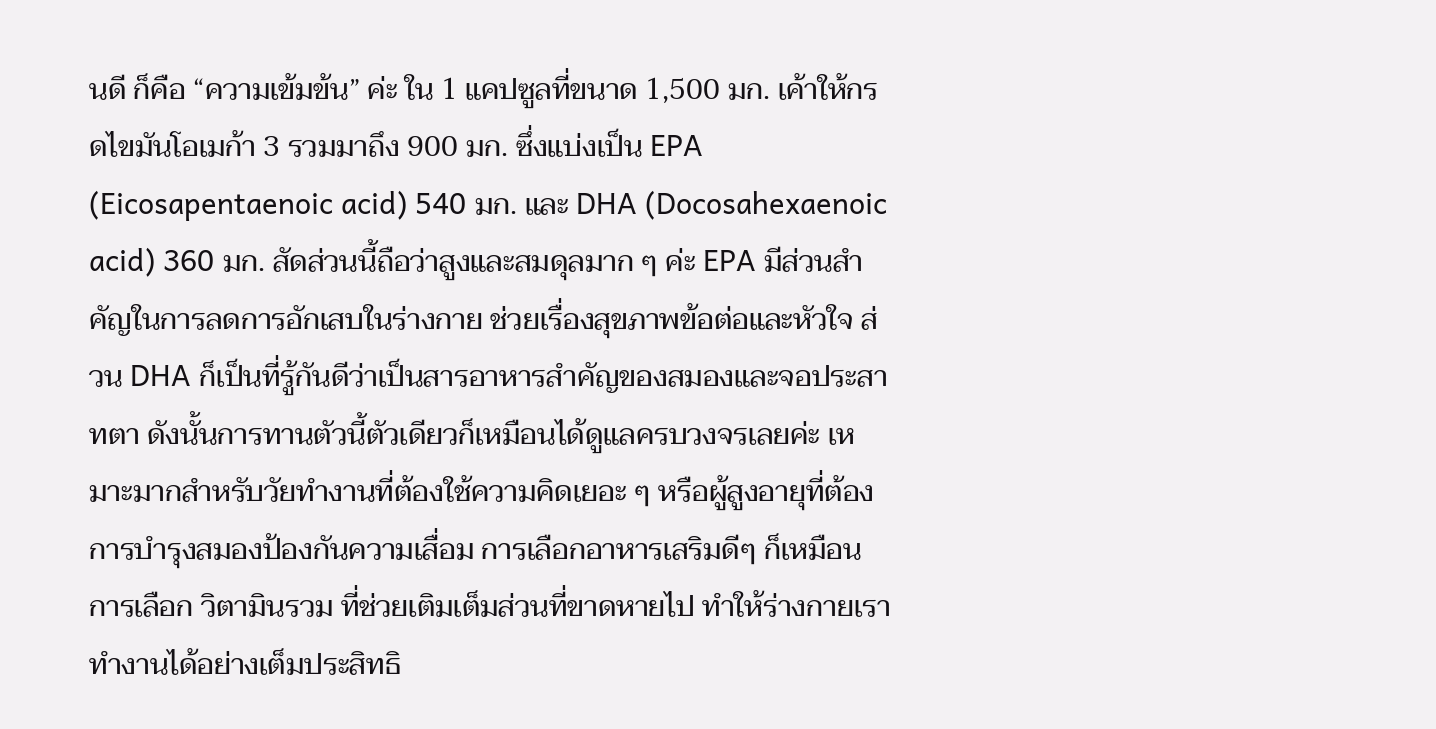นดี ก็คือ “ความเข้มข้น” ค่ะ ใน 1 แคปซูลที่ขนาด 1,500 มก. เค้าให้กรดไขมันโอเมก้า 3 รวมมาถึง 900 มก. ซึ่งแบ่งเป็น EPA (Eicosapentaenoic acid) 540 มก. และ DHA (Docosahexaenoic acid) 360 มก. สัดส่วนนี้ถือว่าสูงและสมดุลมาก ๆ ค่ะ EPA มีส่วนสำคัญในการลดการอักเสบในร่างกาย ช่วยเรื่องสุขภาพข้อต่อและหัวใจ ส่วน DHA ก็เป็นที่รู้กันดีว่าเป็นสารอาหารสำคัญของสมองและจอประสาทตา ดังนั้นการทานตัวนี้ตัวเดียวก็เหมือนได้ดูแลครบวงจรเลยค่ะ เหมาะมากสำหรับวัยทำงานที่ต้องใช้ความคิดเยอะ ๆ หรือผู้สูงอายุที่ต้องการบำรุงสมองป้องกันความเสื่อม การเลือกอาหารเสริมดีๆ ก็เหมือนการเลือก วิตามินรวม ที่ช่วยเติมเต็มส่วนที่ขาดหายไป ทำให้ร่างกายเราทำงานได้อย่างเต็มประสิทธิ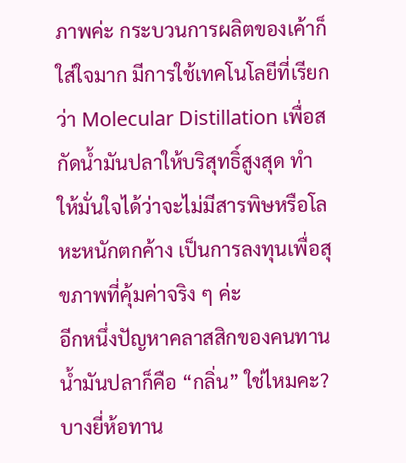ภาพค่ะ กระบวนการผลิตของเค้าก็ใส่ใจมาก มีการใช้เทคโนโลยีที่เรียกว่า Molecular Distillation เพื่อสกัดน้ำมันปลาให้บริสุทธิ์สูงสุด ทำให้มั่นใจได้ว่าจะไม่มีสารพิษหรือโลหะหนักตกค้าง เป็นการลงทุนเพื่อสุขภาพที่คุ้มค่าจริง ๆ ค่ะ
อีกหนึ่งปัญหาคลาสสิกของคนทานน้ำมันปลาก็คือ “กลิ่น” ใช่ไหมคะ? บางยี่ห้อทาน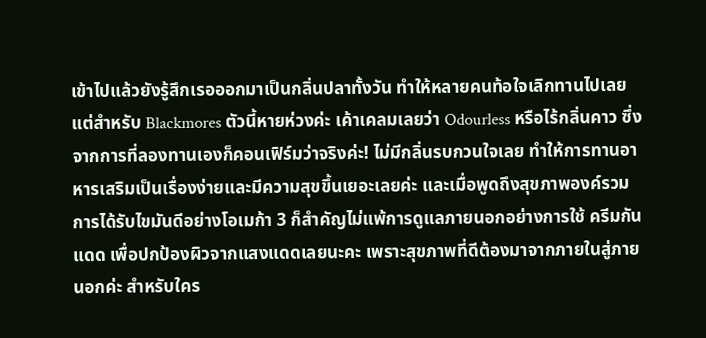เข้าไปแล้วยังรู้สึกเรอออกมาเป็นกลิ่นปลาทั้งวัน ทำให้หลายคนท้อใจเลิกทานไปเลย แต่สำหรับ Blackmores ตัวนี้หายห่วงค่ะ เค้าเคลมเลยว่า Odourless หรือไร้กลิ่นคาว ซึ่งจากการที่ลองทานเองก็คอนเฟิร์มว่าจริงค่ะ! ไม่มีกลิ่นรบกวนใจเลย ทำให้การทานอาหารเสริมเป็นเรื่องง่ายและมีความสุขขึ้นเยอะเลยค่ะ และเมื่อพูดถึงสุขภาพองค์รวม การได้รับไขมันดีอย่างโอเมก้า 3 ก็สำคัญไม่แพ้การดูแลภายนอกอย่างการใช้ ครีมกันแดด เพื่อปกป้องผิวจากแสงแดดเลยนะคะ เพราะสุขภาพที่ดีต้องมาจากภายในสู่ภายนอกค่ะ สำหรับใคร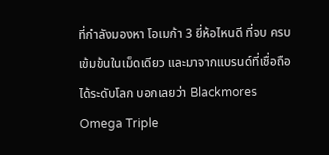ที่กำลังมองหา โอเมก้า 3 ยี่ห้อไหนดี ที่จบ ครบ เข้มข้นในเม็ดเดียว และมาจากแบรนด์ที่เชื่อถือได้ระดับโลก บอกเลยว่า Blackmores Omega Triple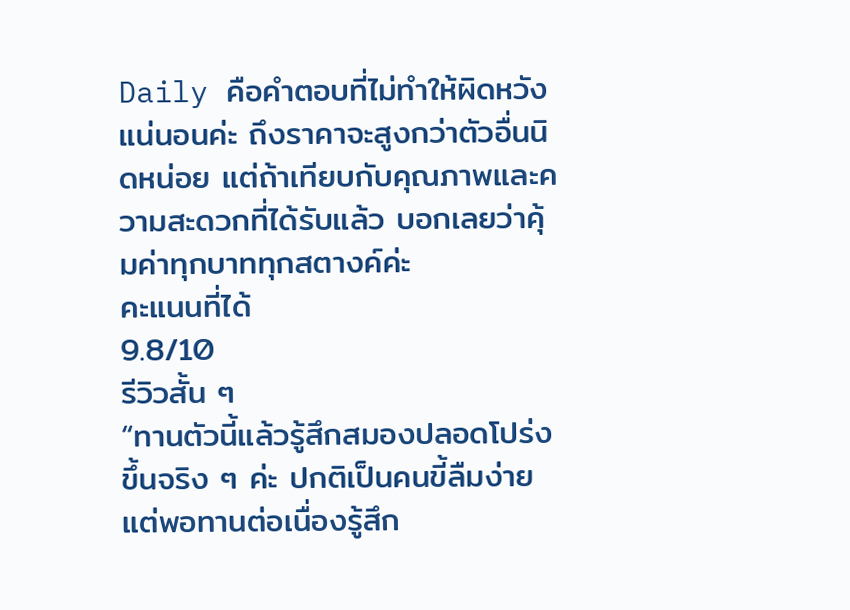Daily คือคำตอบที่ไม่ทำให้ผิดหวังแน่นอนค่ะ ถึงราคาจะสูงกว่าตัวอื่นนิดหน่อย แต่ถ้าเทียบกับคุณภาพและความสะดวกที่ได้รับแล้ว บอกเลยว่าคุ้มค่าทุกบาททุกสตางค์ค่ะ
คะแนนที่ได้
9.8/10
รีวิวสั้น ๆ
“ทานตัวนี้แล้วรู้สึกสมองปลอดโปร่งขึ้นจริง ๆ ค่ะ ปกติเป็นคนขี้ลืมง่าย แต่พอทานต่อเนื่องรู้สึก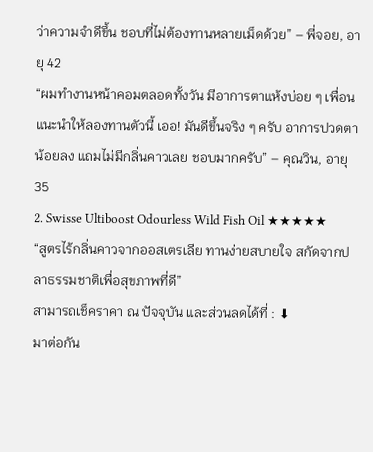ว่าความจำดีขึ้น ชอบที่ไม่ต้องทานหลายเม็ดด้วย” – พี่จอย, อายุ 42
“ผมทำงานหน้าคอมตลอดทั้งวัน มีอาการตาแห้งบ่อย ๆ เพื่อนแนะนำให้ลองทานตัวนี้ เออ! มันดีขึ้นจริง ๆ ครับ อาการปวดตาน้อยลง แถมไม่มีกลิ่นคาวเลย ชอบมากครับ” – คุณวิน, อายุ 35
2. Swisse Ultiboost Odourless Wild Fish Oil ★★★★★
“สูตรไร้กลิ่นคาวจากออสเตรเลีย ทานง่ายสบายใจ สกัดจากปลาธรรมชาติเพื่อสุขภาพที่ดี”
สามารถเช็คราคา ณ ปัจจุบัน และส่วนลดได้ที่ : ⬇
มาต่อกัน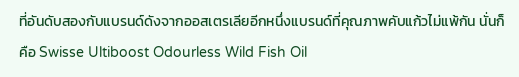ที่อันดับสองกับแบรนด์ดังจากออสเตรเลียอีกหนึ่งแบรนด์ที่คุณภาพคับแก้วไม่แพ้กัน นั่นก็คือ Swisse Ultiboost Odourless Wild Fish Oil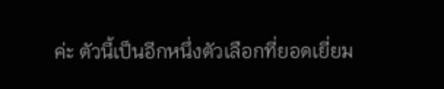ค่ะ ตัวนี้เป็นอีกหนึ่งตัวเลือกที่ยอดเยี่ยม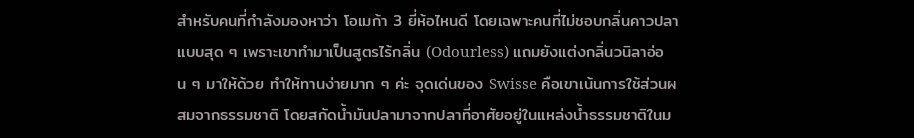สำหรับคนที่กำลังมองหาว่า โอเมก้า 3 ยี่ห้อไหนดี โดยเฉพาะคนที่ไม่ชอบกลิ่นคาวปลาแบบสุด ๆ เพราะเขาทำมาเป็นสูตรไร้กลิ่น (Odourless) แถมยังแต่งกลิ่นวนิลาอ่อน ๆ มาให้ด้วย ทำให้ทานง่ายมาก ๆ ค่ะ จุดเด่นของ Swisse คือเขาเน้นการใช้ส่วนผสมจากธรรมชาติ โดยสกัดน้ำมันปลามาจากปลาที่อาศัยอยู่ในแหล่งน้ำธรรมชาติในม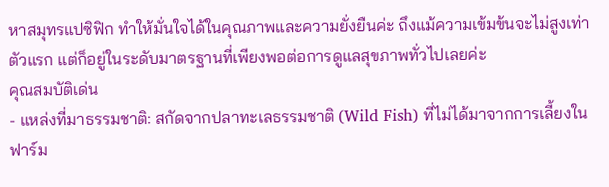หาสมุทรแปซิฟิก ทำให้มั่นใจได้ในคุณภาพและความยั่งยืนค่ะ ถึงแม้ความเข้มข้นจะไม่สูงเท่าตัวแรก แต่ก็อยู่ในระดับมาตรฐานที่เพียงพอต่อการดูแลสุขภาพทั่วไปเลยค่ะ
คุณสมบัติเด่น
- แหล่งที่มาธรรมชาติ: สกัดจากปลาทะเลธรรมชาติ (Wild Fish) ที่ไม่ได้มาจากการเลี้ยงในฟาร์ม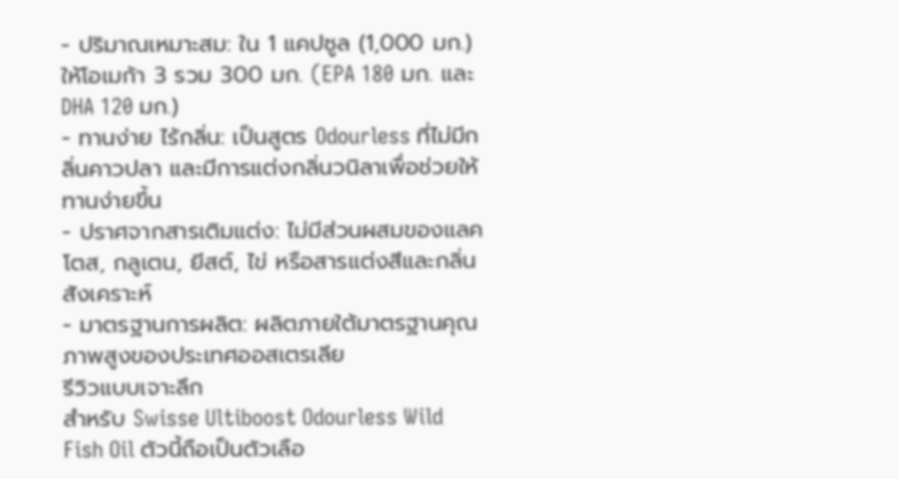- ปริมาณเหมาะสม: ใน 1 แคปซูล (1,000 มก.) ให้โอเมก้า 3 รวม 300 มก. (EPA 180 มก. และ DHA 120 มก.)
- ทานง่าย ไร้กลิ่น: เป็นสูตร Odourless ที่ไม่มีกลิ่นคาวปลา และมีการแต่งกลิ่นวนิลาเพื่อช่วยให้ทานง่ายขึ้น
- ปราศจากสารเติมแต่ง: ไม่มีส่วนผสมของแลคโตส, กลูเตน, ยีสต์, ไข่ หรือสารแต่งสีและกลิ่นสังเคราะห์
- มาตรฐานการผลิต: ผลิตภายใต้มาตรฐานคุณภาพสูงของประเทศออสเตรเลีย
รีวิวแบบเจาะลึก
สำหรับ Swisse Ultiboost Odourless Wild Fish Oil ตัวนี้ถือเป็นตัวเลือ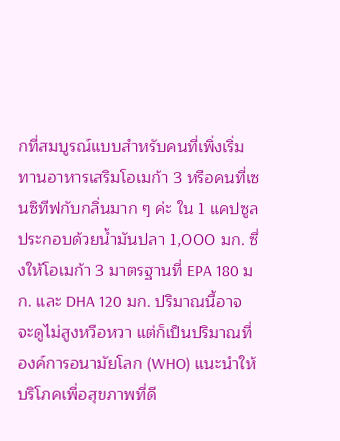กที่สมบูรณ์แบบสำหรับคนที่เพิ่งเริ่มทานอาหารเสริมโอเมก้า 3 หรือคนที่เซนซิทีฟกับกลิ่นมาก ๆ ค่ะ ใน 1 แคปซูลประกอบด้วยน้ำมันปลา 1,000 มก. ซึ่งให้โอเมก้า 3 มาตรฐานที่ EPA 180 มก. และ DHA 120 มก. ปริมาณนี้อาจจะดูไม่สูงหวือหวา แต่ก็เป็นปริมาณที่ องค์การอนามัยโลก (WHO) แนะนำให้บริโภคเพื่อสุขภาพที่ดี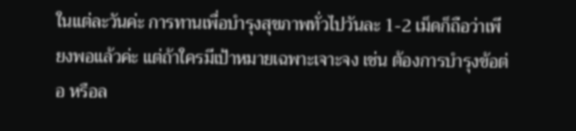ในแต่ละวันค่ะ การทานเพื่อบำรุงสุขภาพทั่วไปวันละ 1-2 เม็ดก็ถือว่าเพียงพอแล้วค่ะ แต่ถ้าใครมีเป้าหมายเฉพาะเจาะจง เช่น ต้องการบำรุงข้อต่อ หรือล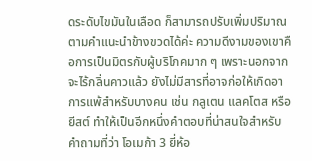ดระดับไขมันในเลือด ก็สามารถปรับเพิ่มปริมาณตามคำแนะนำข้างขวดได้ค่ะ ความดีงามของเขาคือการเป็นมิตรกับผู้บริโภคมาก ๆ เพราะนอกจากจะไร้กลิ่นคาวแล้ว ยังไม่มีสารที่อาจก่อให้เกิดอาการแพ้สำหรับบางคน เช่น กลูเตน แลคโตส หรือยีสต์ ทำให้เป็นอีกหนึ่งคำตอบที่น่าสนใจสำหรับคำถามที่ว่า โอเมก้า 3 ยี่ห้อ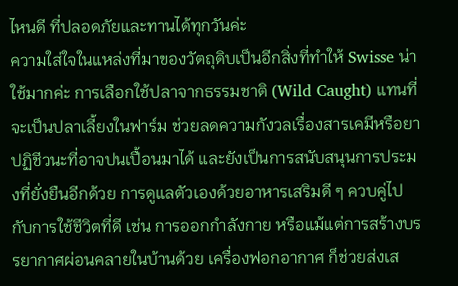ไหนดี ที่ปลอดภัยและทานได้ทุกวันค่ะ
ความใส่ใจในแหล่งที่มาของวัตถุดิบเป็นอีกสิ่งที่ทำให้ Swisse น่าใช้มากค่ะ การเลือกใช้ปลาจากธรรมชาติ (Wild Caught) แทนที่จะเป็นปลาเลี้ยงในฟาร์ม ช่วยลดความกังวลเรื่องสารเคมีหรือยาปฏิชีวนะที่อาจปนเปื้อนมาได้ และยังเป็นการสนับสนุนการประมงที่ยั่งยืนอีกด้วย การดูแลตัวเองด้วยอาหารเสริมดี ๆ ควบคู่ไปกับการใช้ชีวิตที่ดี เช่น การออกกำลังกาย หรือแม้แต่การสร้างบรรยากาศผ่อนคลายในบ้านด้วย เครื่องฟอกอากาศ ก็ช่วยส่งเส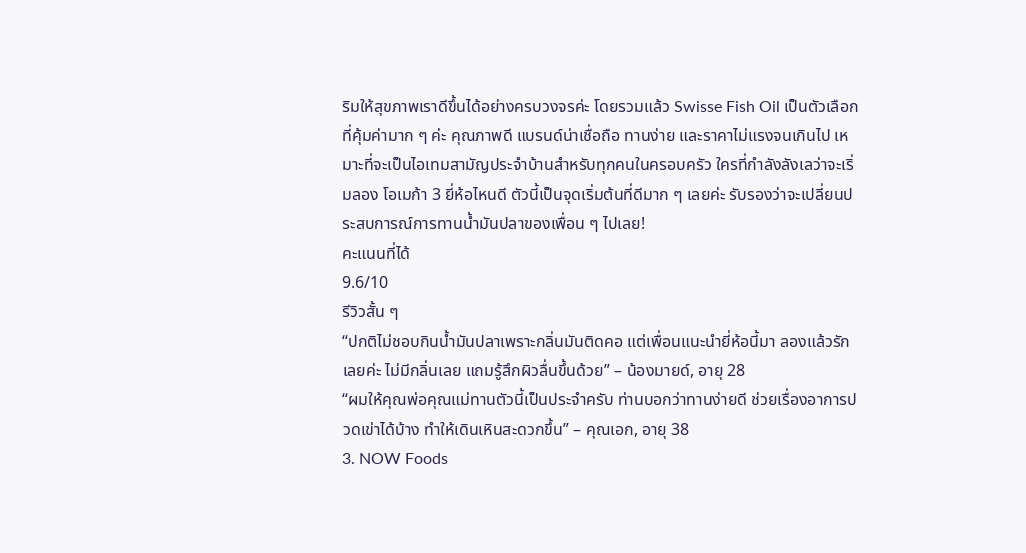ริมให้สุขภาพเราดีขึ้นได้อย่างครบวงจรค่ะ โดยรวมแล้ว Swisse Fish Oil เป็นตัวเลือกที่คุ้มค่ามาก ๆ ค่ะ คุณภาพดี แบรนด์น่าเชื่อถือ ทานง่าย และราคาไม่แรงจนเกินไป เหมาะที่จะเป็นไอเทมสามัญประจำบ้านสำหรับทุกคนในครอบครัว ใครที่กำลังลังเลว่าจะเริ่มลอง โอเมก้า 3 ยี่ห้อไหนดี ตัวนี้เป็นจุดเริ่มต้นที่ดีมาก ๆ เลยค่ะ รับรองว่าจะเปลี่ยนประสบการณ์การทานน้ำมันปลาของเพื่อน ๆ ไปเลย!
คะแนนที่ได้
9.6/10
รีวิวสั้น ๆ
“ปกติไม่ชอบกินน้ำมันปลาเพราะกลิ่นมันติดคอ แต่เพื่อนแนะนำยี่ห้อนี้มา ลองแล้วรักเลยค่ะ ไม่มีกลิ่นเลย แถมรู้สึกผิวลื่นขึ้นด้วย” – น้องมายด์, อายุ 28
“ผมให้คุณพ่อคุณแม่ทานตัวนี้เป็นประจำครับ ท่านบอกว่าทานง่ายดี ช่วยเรื่องอาการปวดเข่าได้บ้าง ทำให้เดินเหินสะดวกขึ้น” – คุณเอก, อายุ 38
3. NOW Foods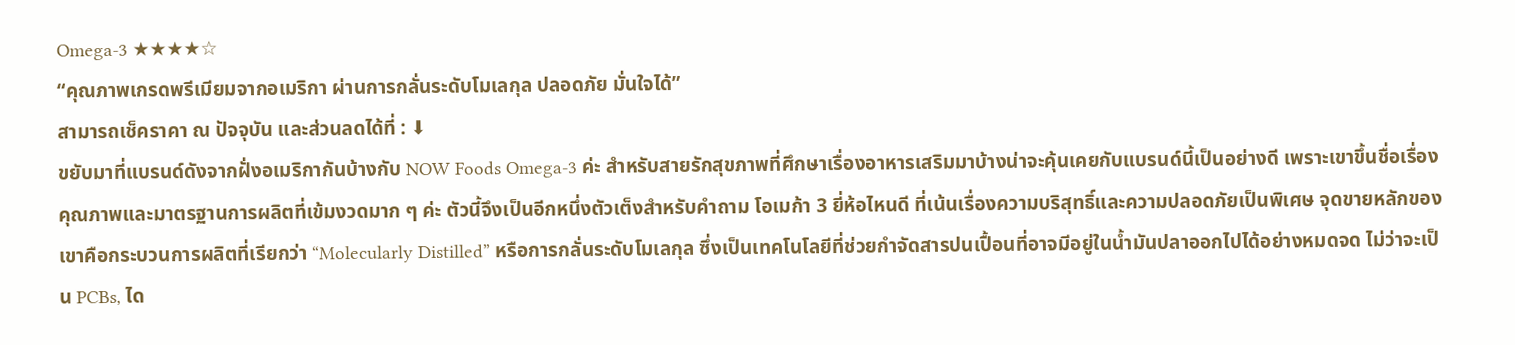Omega-3 ★★★★☆
“คุณภาพเกรดพรีเมียมจากอเมริกา ผ่านการกลั่นระดับโมเลกุล ปลอดภัย มั่นใจได้”
สามารถเช็คราคา ณ ปัจจุบัน และส่วนลดได้ที่ : ⬇
ขยับมาที่แบรนด์ดังจากฝั่งอเมริกากันบ้างกับ NOW Foods Omega-3 ค่ะ สำหรับสายรักสุขภาพที่ศึกษาเรื่องอาหารเสริมมาบ้างน่าจะคุ้นเคยกับแบรนด์นี้เป็นอย่างดี เพราะเขาขึ้นชื่อเรื่องคุณภาพและมาตรฐานการผลิตที่เข้มงวดมาก ๆ ค่ะ ตัวนี้จึงเป็นอีกหนึ่งตัวเต็งสำหรับคำถาม โอเมก้า 3 ยี่ห้อไหนดี ที่เน้นเรื่องความบริสุทธิ์และความปลอดภัยเป็นพิเศษ จุดขายหลักของเขาคือกระบวนการผลิตที่เรียกว่า “Molecularly Distilled” หรือการกลั่นระดับโมเลกุล ซึ่งเป็นเทคโนโลยีที่ช่วยกำจัดสารปนเปื้อนที่อาจมีอยู่ในน้ำมันปลาออกไปได้อย่างหมดจด ไม่ว่าจะเป็น PCBs, ได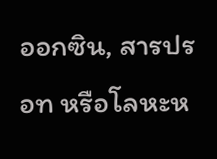ออกซิน, สารปรอท หรือโลหะห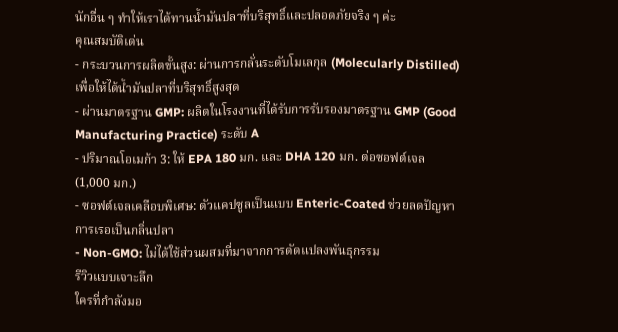นักอื่น ๆ ทำให้เราได้ทานน้ำมันปลาที่บริสุทธิ์และปลอดภัยจริง ๆ ค่ะ
คุณสมบัติเด่น
- กระบวนการผลิตขั้นสูง: ผ่านการกลั่นระดับโมเลกุล (Molecularly Distilled) เพื่อให้ได้น้ำมันปลาที่บริสุทธิ์สูงสุด
- ผ่านมาตรฐาน GMP: ผลิตในโรงงานที่ได้รับการรับรองมาตรฐาน GMP (Good Manufacturing Practice) ระดับ A
- ปริมาณโอเมก้า 3: ให้ EPA 180 มก. และ DHA 120 มก. ต่อซอฟต์เจล (1,000 มก.)
- ซอฟต์เจลเคลือบพิเศษ: ตัวแคปซูลเป็นแบบ Enteric-Coated ช่วยลดปัญหาการเรอเป็นกลิ่นปลา
- Non-GMO: ไม่ได้ใช้ส่วนผสมที่มาจากการดัดแปลงพันธุกรรม
รีวิวแบบเจาะลึก
ใครที่กำลังมอ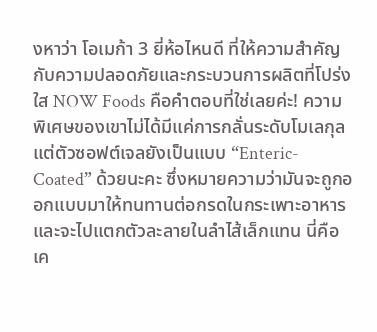งหาว่า โอเมก้า 3 ยี่ห้อไหนดี ที่ให้ความสำคัญกับความปลอดภัยและกระบวนการผลิตที่โปร่งใส NOW Foods คือคำตอบที่ใช่เลยค่ะ! ความพิเศษของเขาไม่ได้มีแค่การกลั่นระดับโมเลกุล แต่ตัวซอฟต์เจลยังเป็นแบบ “Enteric-Coated” ด้วยนะคะ ซึ่งหมายความว่ามันจะถูกออกแบบมาให้ทนทานต่อกรดในกระเพาะอาหาร และจะไปแตกตัวละลายในลำไส้เล็กแทน นี่คือเค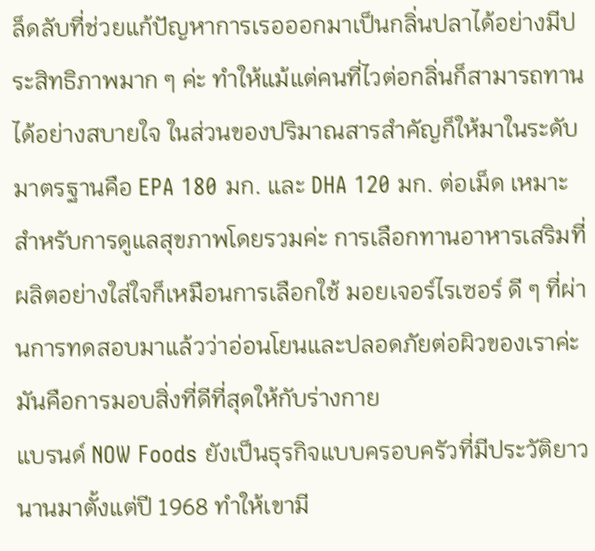ล็ดลับที่ช่วยแก้ปัญหาการเรอออกมาเป็นกลิ่นปลาได้อย่างมีประสิทธิภาพมาก ๆ ค่ะ ทำให้แม้แต่คนที่ไวต่อกลิ่นก็สามารถทานได้อย่างสบายใจ ในส่วนของปริมาณสารสำคัญก็ให้มาในระดับมาตรฐานคือ EPA 180 มก. และ DHA 120 มก. ต่อเม็ด เหมาะสำหรับการดูแลสุขภาพโดยรวมค่ะ การเลือกทานอาหารเสริมที่ผลิตอย่างใส่ใจก็เหมือนการเลือกใช้ มอยเจอร์ไรเซอร์ ดี ๆ ที่ผ่านการทดสอบมาแล้วว่าอ่อนโยนและปลอดภัยต่อผิวของเราค่ะ มันคือการมอบสิ่งที่ดีที่สุดให้กับร่างกาย
แบรนด์ NOW Foods ยังเป็นธุรกิจแบบครอบครัวที่มีประวัติยาวนานมาตั้งแต่ปี 1968 ทำให้เขามี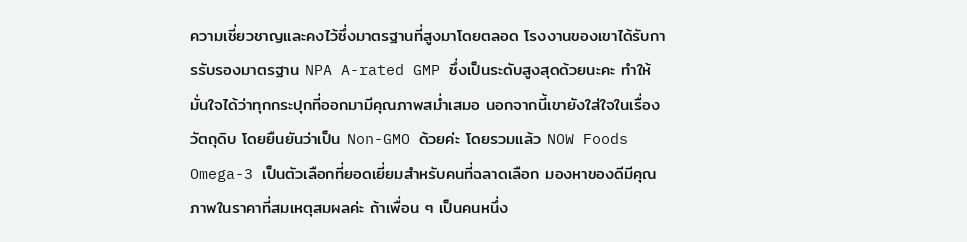ความเชี่ยวชาญและคงไว้ซึ่งมาตรฐานที่สูงมาโดยตลอด โรงงานของเขาได้รับการรับรองมาตรฐาน NPA A-rated GMP ซึ่งเป็นระดับสูงสุดด้วยนะคะ ทำให้มั่นใจได้ว่าทุกกระปุกที่ออกมามีคุณภาพสม่ำเสมอ นอกจากนี้เขายังใส่ใจในเรื่องวัตถุดิบ โดยยืนยันว่าเป็น Non-GMO ด้วยค่ะ โดยรวมแล้ว NOW Foods Omega-3 เป็นตัวเลือกที่ยอดเยี่ยมสำหรับคนที่ฉลาดเลือก มองหาของดีมีคุณภาพในราคาที่สมเหตุสมผลค่ะ ถ้าเพื่อน ๆ เป็นคนหนึ่ง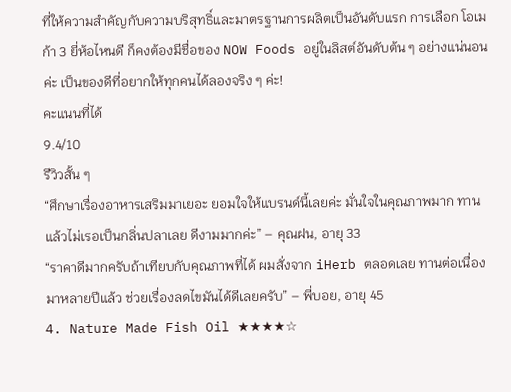ที่ให้ความสำคัญกับความบริสุทธิ์และมาตรฐานการผลิตเป็นอันดับแรก การเลือก โอเมก้า 3 ยี่ห้อไหนดี ก็คงต้องมีชื่อของ NOW Foods อยู่ในลิสต์อันดับต้น ๆ อย่างแน่นอนค่ะ เป็นของดีที่อยากให้ทุกคนได้ลองจริง ๆ ค่ะ!
คะแนนที่ได้
9.4/10
รีวิวสั้น ๆ
“ศึกษาเรื่องอาหารเสริมมาเยอะ ยอมใจให้แบรนด์นี้เลยค่ะ มั่นใจในคุณภาพมาก ทานแล้วไม่เรอเป็นกลิ่นปลาเลย ดีงามมากค่ะ” – คุณฝน, อายุ 33
“ราคาดีมากครับถ้าเทียบกับคุณภาพที่ได้ ผมสั่งจาก iHerb ตลอดเลย ทานต่อเนื่องมาหลายปีแล้ว ช่วยเรื่องลดไขมันได้ดีเลยครับ” – พี่บอย, อายุ 45
4. Nature Made Fish Oil ★★★★☆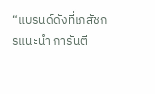“แบรนด์ดังที่เภสัชกรแนะนำ การันตี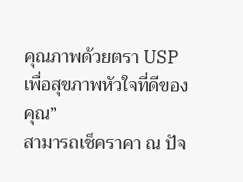คุณภาพด้วยตรา USP เพื่อสุขภาพหัวใจที่ดีของคุณ”
สามารถเช็คราคา ณ ปัจ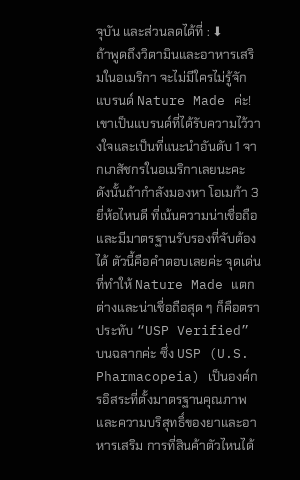จุบัน และส่วนลดได้ที่ : ⬇
ถ้าพูดถึงวิตามินและอาหารเสริมในอเมริกา จะไม่มีใครไม่รู้จักแบรนด์ Nature Made ค่ะ! เขาเป็นแบรนด์ที่ได้รับความไว้วางใจและเป็นที่แนะนำอันดับ 1 จากเภสัชกรในอเมริกาเลยนะคะ ดังนั้นถ้ากำลังมองหา โอเมก้า 3 ยี่ห้อไหนดี ที่เน้นความน่าเชื่อถือและมีมาตรฐานรับรองที่จับต้องได้ ตัวนี้คือคำตอบเลยค่ะ จุดเด่นที่ทำให้ Nature Made แตกต่างและน่าเชื่อถือสุด ๆ ก็คือตราประทับ “USP Verified” บนฉลากค่ะ ซึ่ง USP (U.S. Pharmacopeia) เป็นองค์กรอิสระที่ตั้งมาตรฐานคุณภาพและความบริสุทธิ์ของยาและอาหารเสริม การที่สินค้าตัวไหนได้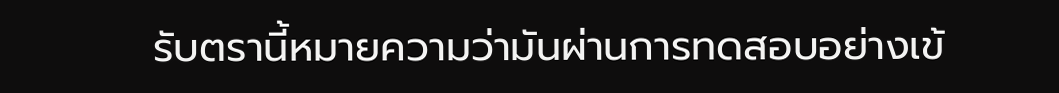รับตรานี้หมายความว่ามันผ่านการทดสอบอย่างเข้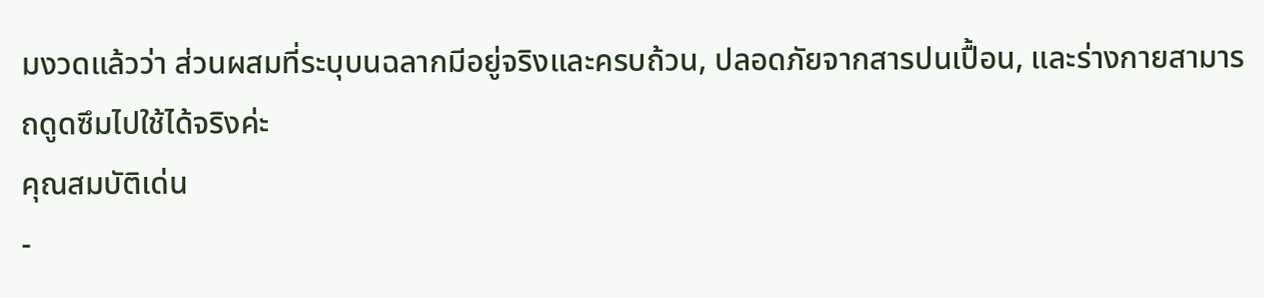มงวดแล้วว่า ส่วนผสมที่ระบุบนฉลากมีอยู่จริงและครบถ้วน, ปลอดภัยจากสารปนเปื้อน, และร่างกายสามารถดูดซึมไปใช้ได้จริงค่ะ
คุณสมบัติเด่น
-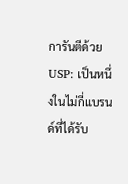การันตีด้วย USP: เป็นหนึ่งในไม่กี่แบรนด์ที่ได้รับ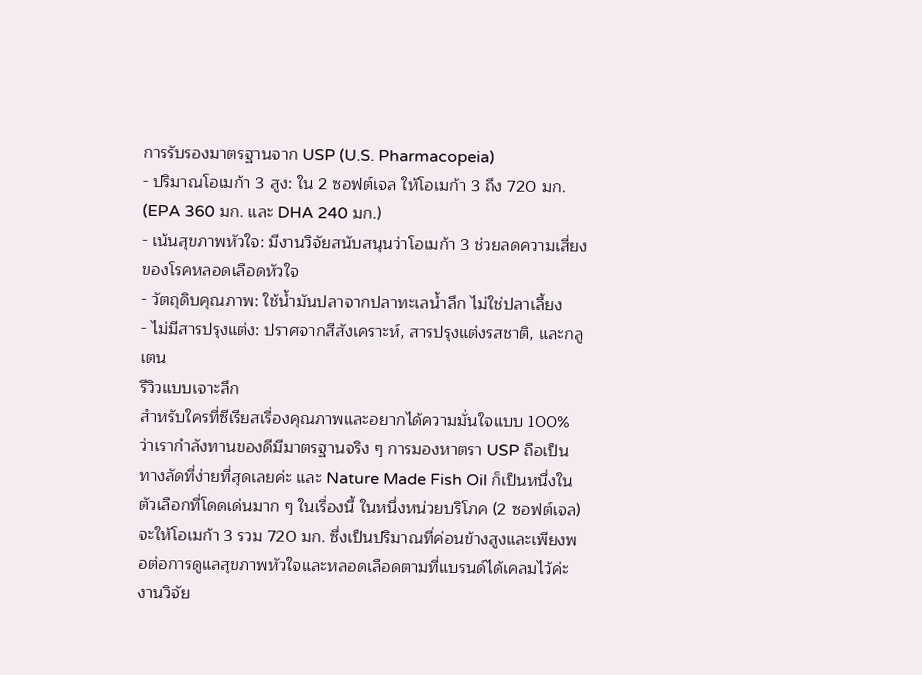การรับรองมาตรฐานจาก USP (U.S. Pharmacopeia)
- ปริมาณโอเมก้า 3 สูง: ใน 2 ซอฟต์เจล ให้โอเมก้า 3 ถึง 720 มก. (EPA 360 มก. และ DHA 240 มก.)
- เน้นสุขภาพหัวใจ: มีงานวิจัยสนับสนุนว่าโอเมก้า 3 ช่วยลดความเสี่ยงของโรคหลอดเลือดหัวใจ
- วัตถุดิบคุณภาพ: ใช้น้ำมันปลาจากปลาทะเลน้ำลึก ไม่ใช่ปลาเลี้ยง
- ไม่มีสารปรุงแต่ง: ปราศจากสีสังเคราะห์, สารปรุงแต่งรสชาติ, และกลูเตน
รีวิวแบบเจาะลึก
สำหรับใครที่ซีเรียสเรื่องคุณภาพและอยากได้ความมั่นใจแบบ 100% ว่าเรากำลังทานของดีมีมาตรฐานจริง ๆ การมองหาตรา USP ถือเป็นทางลัดที่ง่ายที่สุดเลยค่ะ และ Nature Made Fish Oil ก็เป็นหนึ่งในตัวเลือกที่โดดเด่นมาก ๆ ในเรื่องนี้ ในหนึ่งหน่วยบริโภค (2 ซอฟต์เจล) จะให้โอเมก้า 3 รวม 720 มก. ซึ่งเป็นปริมาณที่ค่อนข้างสูงและเพียงพอต่อการดูแลสุขภาพหัวใจและหลอดเลือดตามที่แบรนด์ได้เคลมไว้ค่ะ งานวิจัย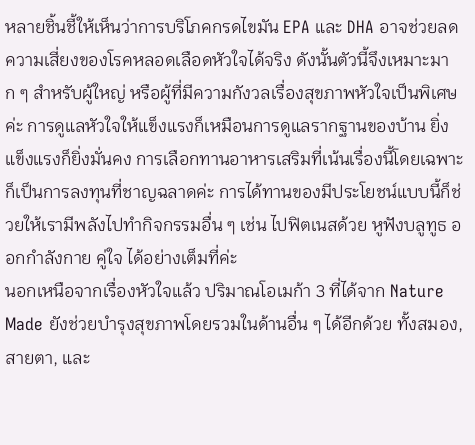หลายชิ้นชี้ให้เห็นว่าการบริโภคกรดไขมัน EPA และ DHA อาจช่วยลดความเสี่ยงของโรคหลอดเลือดหัวใจได้จริง ดังนั้นตัวนี้จึงเหมาะมาก ๆ สำหรับผู้ใหญ่ หรือผู้ที่มีความกังวลเรื่องสุขภาพหัวใจเป็นพิเศษค่ะ การดูแลหัวใจให้แข็งแรงก็เหมือนการดูแลรากฐานของบ้าน ยิ่งแข็งแรงก็ยิ่งมั่นคง การเลือกทานอาหารเสริมที่เน้นเรื่องนี้โดยเฉพาะก็เป็นการลงทุนที่ชาญฉลาดค่ะ การได้ทานของมีประโยชน์แบบนี้ก็ช่วยให้เรามีพลังไปทำกิจกรรมอื่น ๆ เช่น ไปฟิตเนสด้วย หูฟังบลูทูธ ออกกําลังกาย คู่ใจ ได้อย่างเต็มที่ค่ะ
นอกเหนือจากเรื่องหัวใจแล้ว ปริมาณโอเมก้า 3 ที่ได้จาก Nature Made ยังช่วยบำรุงสุขภาพโดยรวมในด้านอื่น ๆ ได้อีกด้วย ทั้งสมอง, สายตา, และ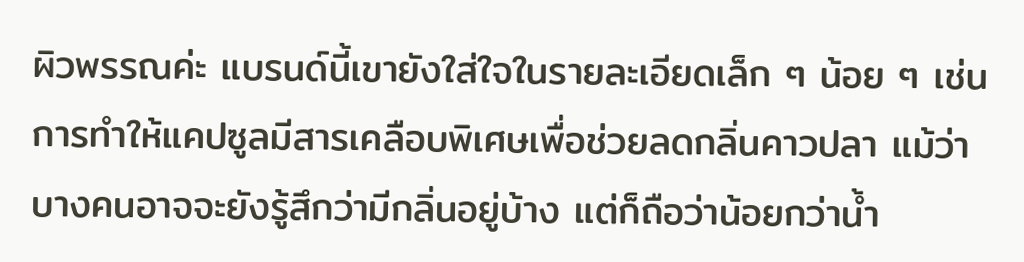ผิวพรรณค่ะ แบรนด์นี้เขายังใส่ใจในรายละเอียดเล็ก ๆ น้อย ๆ เช่น การทำให้แคปซูลมีสารเคลือบพิเศษเพื่อช่วยลดกลิ่นคาวปลา แม้ว่าบางคนอาจจะยังรู้สึกว่ามีกลิ่นอยู่บ้าง แต่ก็ถือว่าน้อยกว่าน้ำ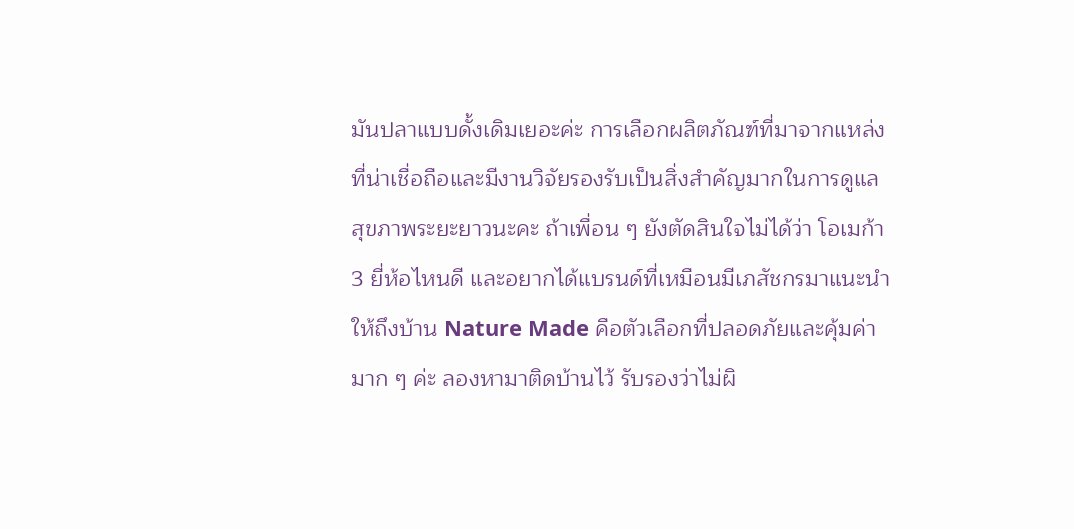มันปลาแบบดั้งเดิมเยอะค่ะ การเลือกผลิตภัณฑ์ที่มาจากแหล่งที่น่าเชื่อถือและมีงานวิจัยรองรับเป็นสิ่งสำคัญมากในการดูแลสุขภาพระยะยาวนะคะ ถ้าเพื่อน ๆ ยังตัดสินใจไม่ได้ว่า โอเมก้า 3 ยี่ห้อไหนดี และอยากได้แบรนด์ที่เหมือนมีเภสัชกรมาแนะนำให้ถึงบ้าน Nature Made คือตัวเลือกที่ปลอดภัยและคุ้มค่ามาก ๆ ค่ะ ลองหามาติดบ้านไว้ รับรองว่าไม่ผิ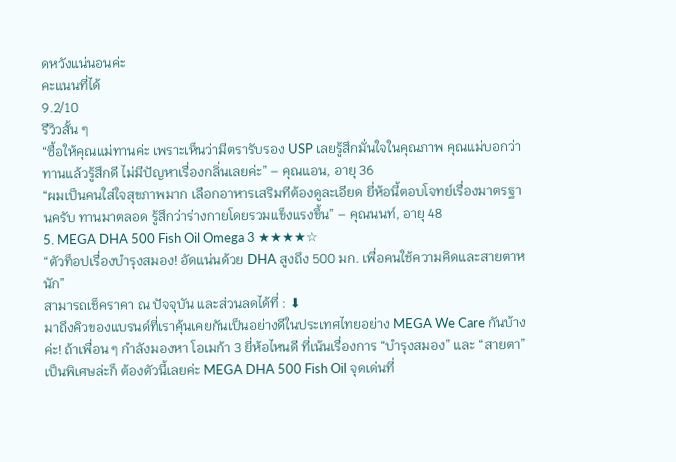ดหวังแน่นอนค่ะ
คะแนนที่ได้
9.2/10
รีวิวสั้น ๆ
“ซื้อให้คุณแม่ทานค่ะ เพราะเห็นว่ามีตรารับรอง USP เลยรู้สึกมั่นใจในคุณภาพ คุณแม่บอกว่าทานแล้วรู้สึกดี ไม่มีปัญหาเรื่องกลิ่นเลยค่ะ” – คุณแอน, อายุ 36
“ผมเป็นคนใส่ใจสุขภาพมาก เลือกอาหารเสริมทีต้องดูละเอียด ยี่ห้อนี้ตอบโจทย์เรื่องมาตรฐานครับ ทานมาตลอด รู้สึกว่าร่างกายโดยรวมแข็งแรงขึ้น” – คุณนนท์, อายุ 48
5. MEGA DHA 500 Fish Oil Omega 3 ★★★★☆
“ตัวท็อปเรื่องบำรุงสมอง! อัดแน่นด้วย DHA สูงถึง 500 มก. เพื่อคนใช้ความคิดและสายตาหนัก”
สามารถเช็คราคา ณ ปัจจุบัน และส่วนลดได้ที่ : ⬇
มาถึงคิวของแบรนด์ที่เราคุ้นเคยกันเป็นอย่างดีในประเทศไทยอย่าง MEGA We Care กันบ้างค่ะ! ถ้าเพื่อน ๆ กำลังมองหา โอเมก้า 3 ยี่ห้อไหนดี ที่เน้นเรื่องการ “บำรุงสมอง” และ “สายตา” เป็นพิเศษล่ะก็ ต้องตัวนี้เลยค่ะ MEGA DHA 500 Fish Oil จุดเด่นที่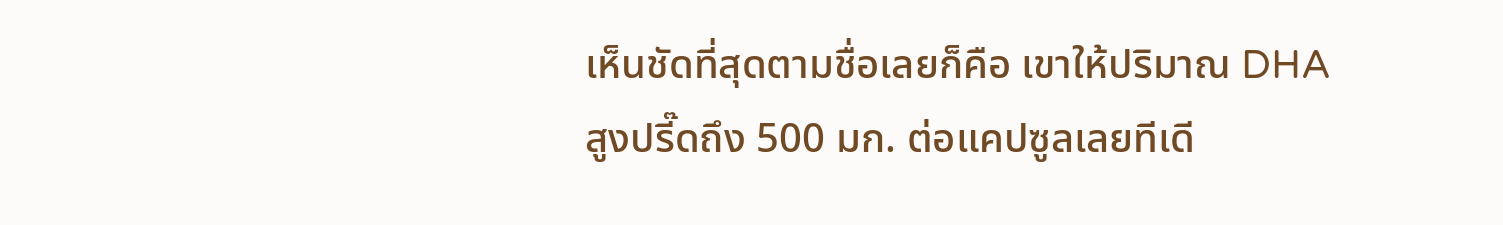เห็นชัดที่สุดตามชื่อเลยก็คือ เขาให้ปริมาณ DHA สูงปรี๊ดถึง 500 มก. ต่อแคปซูลเลยทีเดี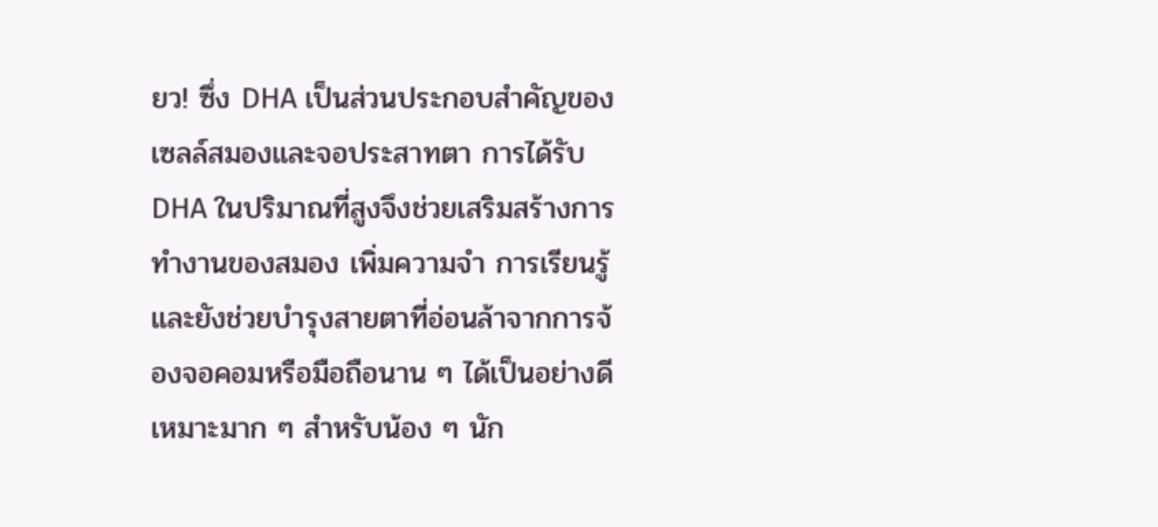ยว! ซึ่ง DHA เป็นส่วนประกอบสำคัญของเซลล์สมองและจอประสาทตา การได้รับ DHA ในปริมาณที่สูงจึงช่วยเสริมสร้างการทำงานของสมอง เพิ่มความจำ การเรียนรู้ และยังช่วยบำรุงสายตาที่อ่อนล้าจากการจ้องจอคอมหรือมือถือนาน ๆ ได้เป็นอย่างดี เหมาะมาก ๆ สำหรับน้อง ๆ นัก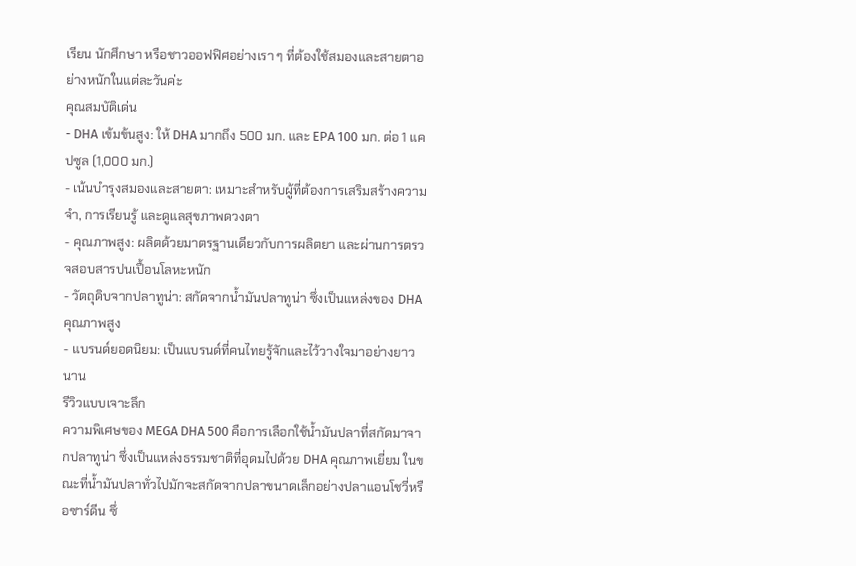เรียน นักศึกษา หรือชาวออฟฟิศอย่างเรา ๆ ที่ต้องใช้สมองและสายตาอย่างหนักในแต่ละวันค่ะ
คุณสมบัติเด่น
- DHA เข้มข้นสูง: ให้ DHA มากถึง 500 มก. และ EPA 100 มก. ต่อ 1 แคปซูล (1,000 มก.)
- เน้นบำรุงสมองและสายตา: เหมาะสำหรับผู้ที่ต้องการเสริมสร้างความจำ, การเรียนรู้ และดูแลสุขภาพดวงตา
- คุณภาพสูง: ผลิตด้วยมาตรฐานเดียวกับการผลิตยา และผ่านการตรวจสอบสารปนเปื้อนโลหะหนัก
- วัตถุดิบจากปลาทูน่า: สกัดจากน้ำมันปลาทูน่า ซึ่งเป็นแหล่งของ DHA คุณภาพสูง
- แบรนด์ยอดนิยม: เป็นแบรนด์ที่คนไทยรู้จักและไว้วางใจมาอย่างยาวนาน
รีวิวแบบเจาะลึก
ความพิเศษของ MEGA DHA 500 คือการเลือกใช้น้ำมันปลาที่สกัดมาจากปลาทูน่า ซึ่งเป็นแหล่งธรรมชาติที่อุดมไปด้วย DHA คุณภาพเยี่ยม ในขณะที่น้ำมันปลาทั่วไปมักจะสกัดจากปลาขนาดเล็กอย่างปลาแอนโชวี่หรือซาร์ดีน ซึ่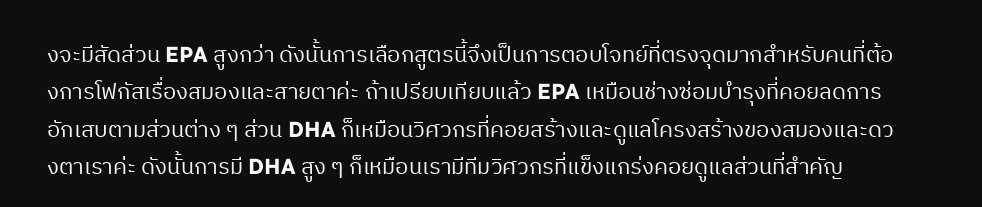งจะมีสัดส่วน EPA สูงกว่า ดังนั้นการเลือกสูตรนี้จึงเป็นการตอบโจทย์ที่ตรงจุดมากสำหรับคนที่ต้องการโฟกัสเรื่องสมองและสายตาค่ะ ถ้าเปรียบเทียบแล้ว EPA เหมือนช่างซ่อมบำรุงที่คอยลดการอักเสบตามส่วนต่าง ๆ ส่วน DHA ก็เหมือนวิศวกรที่คอยสร้างและดูแลโครงสร้างของสมองและดวงตาเราค่ะ ดังนั้นการมี DHA สูง ๆ ก็เหมือนเรามีทีมวิศวกรที่แข็งแกร่งคอยดูแลส่วนที่สำคัญ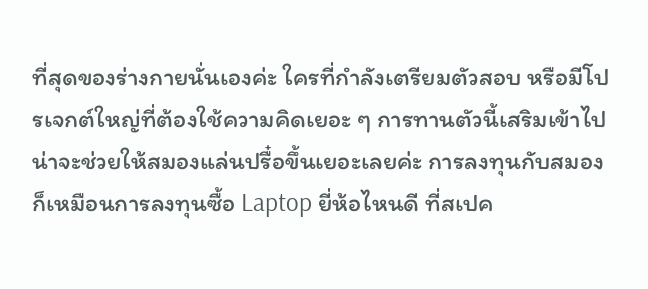ที่สุดของร่างกายนั่นเองค่ะ ใครที่กำลังเตรียมตัวสอบ หรือมีโปรเจกต์ใหญ่ที่ต้องใช้ความคิดเยอะ ๆ การทานตัวนี้เสริมเข้าไปน่าจะช่วยให้สมองแล่นปรื๋อขึ้นเยอะเลยค่ะ การลงทุนกับสมองก็เหมือนการลงทุนซื้อ Laptop ยี่ห้อไหนดี ที่สเปค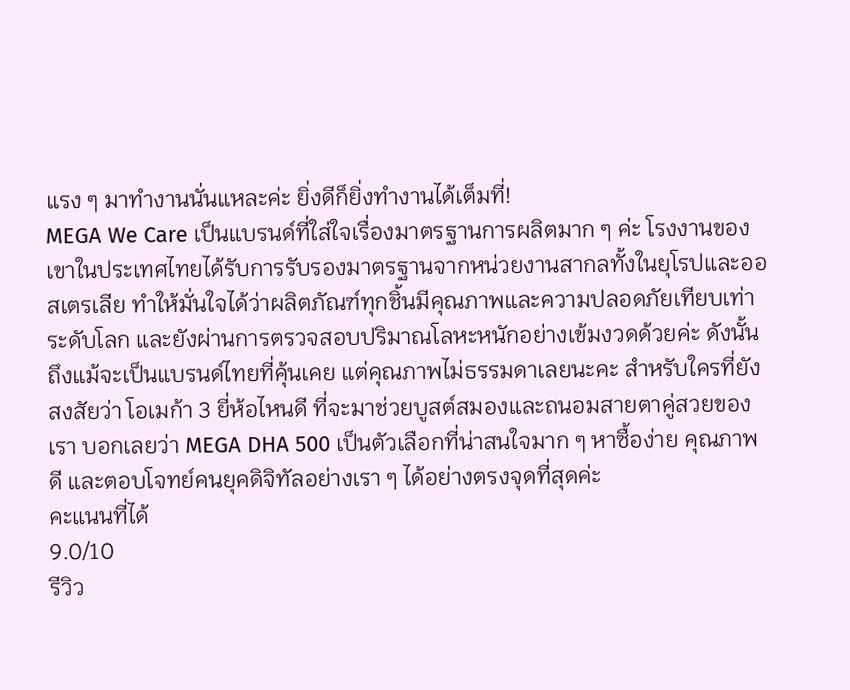แรง ๆ มาทำงานนั่นแหละค่ะ ยิ่งดีก็ยิ่งทำงานได้เต็มที่!
MEGA We Care เป็นแบรนด์ที่ใส่ใจเรื่องมาตรฐานการผลิตมาก ๆ ค่ะ โรงงานของเขาในประเทศไทยได้รับการรับรองมาตรฐานจากหน่วยงานสากลทั้งในยุโรปและออสเตรเลีย ทำให้มั่นใจได้ว่าผลิตภัณฑ์ทุกชิ้นมีคุณภาพและความปลอดภัยเทียบเท่าระดับโลก และยังผ่านการตรวจสอบปริมาณโลหะหนักอย่างเข้มงวดด้วยค่ะ ดังนั้นถึงแม้จะเป็นแบรนด์ไทยที่คุ้นเคย แต่คุณภาพไม่ธรรมดาเลยนะคะ สำหรับใครที่ยังสงสัยว่า โอเมก้า 3 ยี่ห้อไหนดี ที่จะมาช่วยบูสต์สมองและถนอมสายตาคู่สวยของเรา บอกเลยว่า MEGA DHA 500 เป็นตัวเลือกที่น่าสนใจมาก ๆ หาซื้อง่าย คุณภาพดี และตอบโจทย์คนยุคดิจิทัลอย่างเรา ๆ ได้อย่างตรงจุดที่สุดค่ะ
คะแนนที่ได้
9.0/10
รีวิว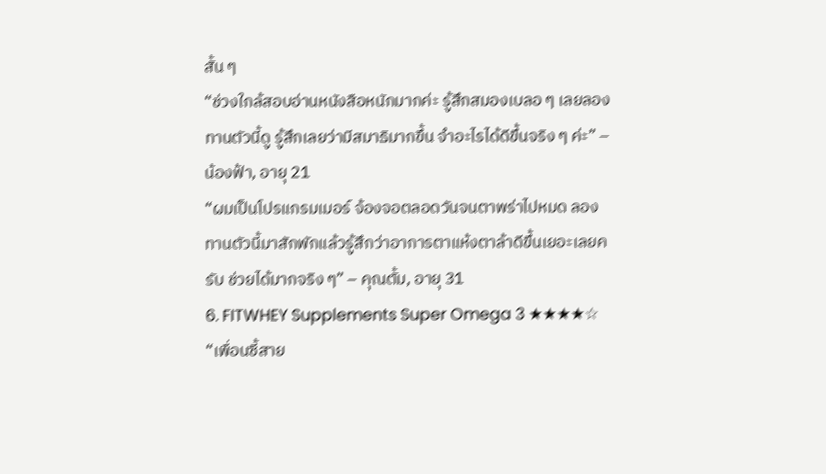สั้น ๆ
“ช่วงใกล้สอบอ่านหนังสือหนักมากค่ะ รู้สึกสมองเบลอ ๆ เลยลองทานตัวนี้ดู รู้สึกเลยว่ามีสมาธิมากขึ้น จำอะไรได้ดีขึ้นจริง ๆ ค่ะ” – น้องฟ้า, อายุ 21
“ผมเป็นโปรแกรมเมอร์ จ้องจอตลอดวันจนตาพร่าไปหมด ลองทานตัวนี้มาสักพักแล้วรู้สึกว่าอาการตาแห้งตาล้าดีขึ้นเยอะเลยครับ ช่วยได้มากจริง ๆ” – คุณตั้ม, อายุ 31
6. FITWHEY Supplements Super Omega 3 ★★★★☆
“เพื่อนซี้สาย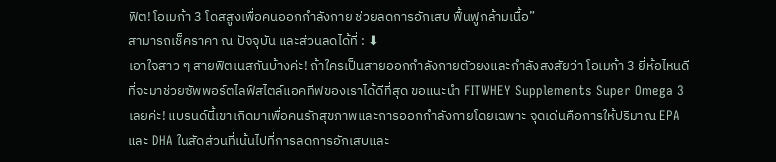ฟิต! โอเมก้า 3 โดสสูงเพื่อคนออกกำลังกาย ช่วยลดการอักเสบ ฟื้นฟูกล้ามเนื้อ”
สามารถเช็คราคา ณ ปัจจุบัน และส่วนลดได้ที่ : ⬇
เอาใจสาว ๆ สายฟิตเนสกันบ้างค่ะ! ถ้าใครเป็นสายออกกำลังกายตัวยงและกำลังสงสัยว่า โอเมก้า 3 ยี่ห้อไหนดี ที่จะมาช่วยซัพพอร์ตไลฟ์สไตล์แอคทีฟของเราได้ดีที่สุด ขอแนะนำ FITWHEY Supplements Super Omega 3 เลยค่ะ! แบรนด์นี้เขาเกิดมาเพื่อคนรักสุขภาพและการออกกำลังกายโดยเฉพาะ จุดเด่นคือการให้ปริมาณ EPA และ DHA ในสัดส่วนที่เน้นไปที่การลดการอักเสบและ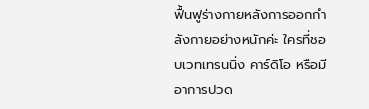ฟื้นฟูร่างกายหลังการออกกำลังกายอย่างหนักค่ะ ใครที่ชอบเวทเทรนนิ่ง คาร์ดิโอ หรือมีอาการปวด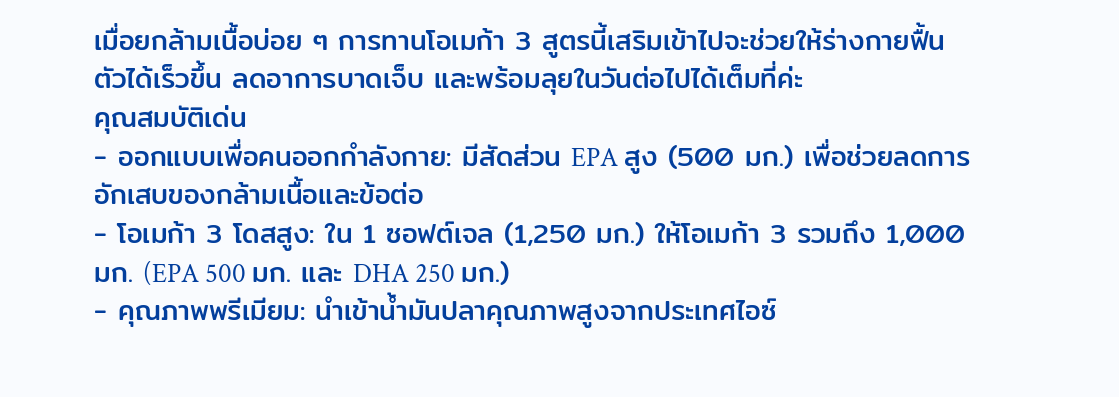เมื่อยกล้ามเนื้อบ่อย ๆ การทานโอเมก้า 3 สูตรนี้เสริมเข้าไปจะช่วยให้ร่างกายฟื้นตัวได้เร็วขึ้น ลดอาการบาดเจ็บ และพร้อมลุยในวันต่อไปได้เต็มที่ค่ะ
คุณสมบัติเด่น
- ออกแบบเพื่อคนออกกำลังกาย: มีสัดส่วน EPA สูง (500 มก.) เพื่อช่วยลดการอักเสบของกล้ามเนื้อและข้อต่อ
- โอเมก้า 3 โดสสูง: ใน 1 ซอฟต์เจล (1,250 มก.) ให้โอเมก้า 3 รวมถึง 1,000 มก. (EPA 500 มก. และ DHA 250 มก.)
- คุณภาพพรีเมียม: นำเข้าน้ำมันปลาคุณภาพสูงจากประเทศไอซ์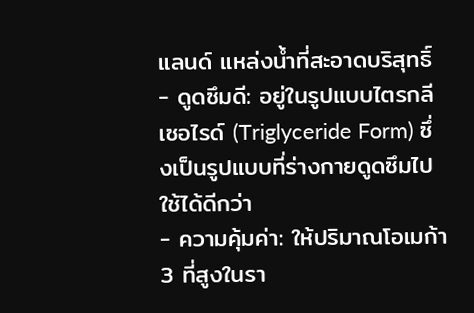แลนด์ แหล่งน้ำที่สะอาดบริสุทธิ์
- ดูดซึมดี: อยู่ในรูปแบบไตรกลีเซอไรด์ (Triglyceride Form) ซึ่งเป็นรูปแบบที่ร่างกายดูดซึมไปใช้ได้ดีกว่า
- ความคุ้มค่า: ให้ปริมาณโอเมก้า 3 ที่สูงในรา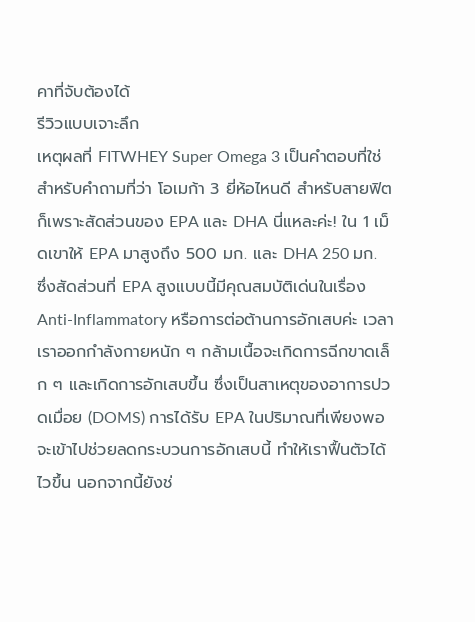คาที่จับต้องได้
รีวิวแบบเจาะลึก
เหตุผลที่ FITWHEY Super Omega 3 เป็นคำตอบที่ใช่สำหรับคำถามที่ว่า โอเมก้า 3 ยี่ห้อไหนดี สำหรับสายฟิต ก็เพราะสัดส่วนของ EPA และ DHA นี่แหละค่ะ! ใน 1 เม็ดเขาให้ EPA มาสูงถึง 500 มก. และ DHA 250 มก. ซึ่งสัดส่วนที่ EPA สูงแบบนี้มีคุณสมบัติเด่นในเรื่อง Anti-Inflammatory หรือการต่อต้านการอักเสบค่ะ เวลาเราออกกำลังกายหนัก ๆ กล้ามเนื้อจะเกิดการฉีกขาดเล็ก ๆ และเกิดการอักเสบขึ้น ซึ่งเป็นสาเหตุของอาการปวดเมื่อย (DOMS) การได้รับ EPA ในปริมาณที่เพียงพอจะเข้าไปช่วยลดกระบวนการอักเสบนี้ ทำให้เราฟื้นตัวได้ไวขึ้น นอกจากนี้ยังช่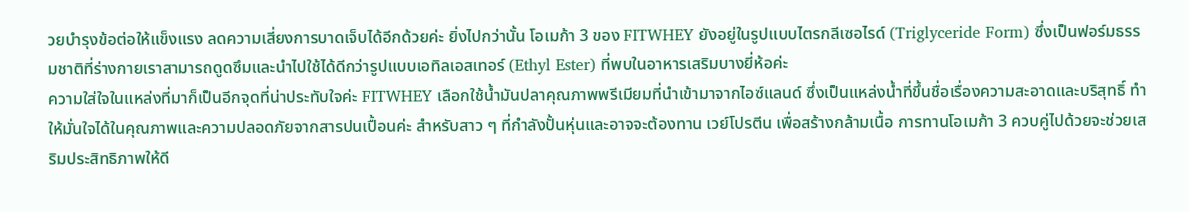วยบำรุงข้อต่อให้แข็งแรง ลดความเสี่ยงการบาดเจ็บได้อีกด้วยค่ะ ยิ่งไปกว่านั้น โอเมก้า 3 ของ FITWHEY ยังอยู่ในรูปแบบไตรกลีเซอไรด์ (Triglyceride Form) ซึ่งเป็นฟอร์มธรรมชาติที่ร่างกายเราสามารถดูดซึมและนำไปใช้ได้ดีกว่ารูปแบบเอทิลเอสเทอร์ (Ethyl Ester) ที่พบในอาหารเสริมบางยี่ห้อค่ะ
ความใส่ใจในแหล่งที่มาก็เป็นอีกจุดที่น่าประทับใจค่ะ FITWHEY เลือกใช้น้ำมันปลาคุณภาพพรีเมียมที่นำเข้ามาจากไอซ์แลนด์ ซึ่งเป็นแหล่งน้ำที่ขึ้นชื่อเรื่องความสะอาดและบริสุทธิ์ ทำให้มั่นใจได้ในคุณภาพและความปลอดภัยจากสารปนเปื้อนค่ะ สำหรับสาว ๆ ที่กำลังปั้นหุ่นและอาจจะต้องทาน เวย์โปรตีน เพื่อสร้างกล้ามเนื้อ การทานโอเมก้า 3 ควบคู่ไปด้วยจะช่วยเสริมประสิทธิภาพให้ดี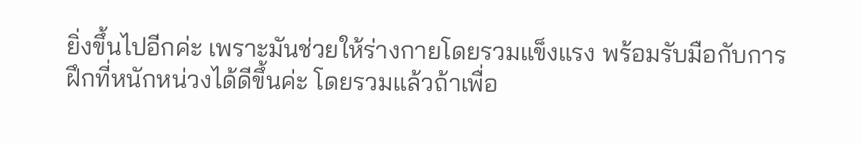ยิ่งขึ้นไปอีกค่ะ เพราะมันช่วยให้ร่างกายโดยรวมแข็งแรง พร้อมรับมือกับการฝึกที่หนักหน่วงได้ดีขึ้นค่ะ โดยรวมแล้วถ้าเพื่อ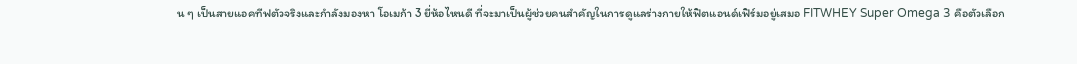น ๆ เป็นสายแอคทีฟตัวจริงและกำลังมองหา โอเมก้า 3 ยี่ห้อไหนดี ที่จะมาเป็นผู้ช่วยคนสำคัญในการดูแลร่างกายให้ฟิตแอนด์เฟิร์มอยู่เสมอ FITWHEY Super Omega 3 คือตัวเลือก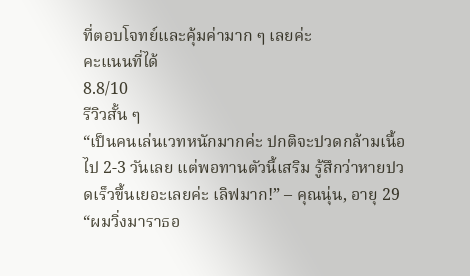ที่ตอบโจทย์และคุ้มค่ามาก ๆ เลยค่ะ
คะแนนที่ได้
8.8/10
รีวิวสั้น ๆ
“เป็นคนเล่นเวทหนักมากค่ะ ปกติจะปวดกล้ามเนื้อไป 2-3 วันเลย แต่พอทานตัวนี้เสริม รู้สึกว่าหายปวดเร็วขึ้นเยอะเลยค่ะ เลิฟมาก!” – คุณนุ่น, อายุ 29
“ผมวิ่งมาราธอ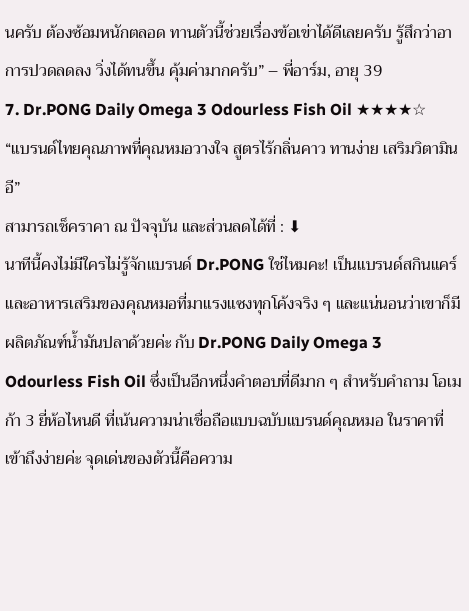นครับ ต้องซ้อมหนักตลอด ทานตัวนี้ช่วยเรื่องข้อเข่าได้ดีเลยครับ รู้สึกว่าอาการปวดลดลง วิ่งได้ทนขึ้น คุ้มค่ามากครับ” – พี่อาร์ม, อายุ 39
7. Dr.PONG Daily Omega 3 Odourless Fish Oil ★★★★☆
“แบรนด์ไทยคุณภาพที่คุณหมอวางใจ สูตรไร้กลิ่นคาว ทานง่าย เสริมวิตามินอี”
สามารถเช็คราคา ณ ปัจจุบัน และส่วนลดได้ที่ : ⬇
นาทีนี้คงไม่มีใครไม่รู้จักแบรนด์ Dr.PONG ใช่ไหมคะ! เป็นแบรนด์สกินแคร์และอาหารเสริมของคุณหมอที่มาแรงแซงทุกโค้งจริง ๆ และแน่นอนว่าเขาก็มีผลิตภัณฑ์น้ำมันปลาด้วยค่ะ กับ Dr.PONG Daily Omega 3 Odourless Fish Oil ซึ่งเป็นอีกหนึ่งคำตอบที่ดีมาก ๆ สำหรับคำถาม โอเมก้า 3 ยี่ห้อไหนดี ที่เน้นความน่าเชื่อถือแบบฉบับแบรนด์คุณหมอ ในราคาที่เข้าถึงง่ายค่ะ จุดเด่นของตัวนี้คือความ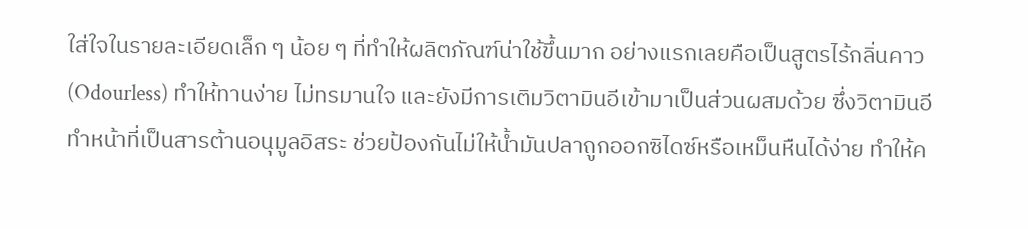ใส่ใจในรายละเอียดเล็ก ๆ น้อย ๆ ที่ทำให้ผลิตภัณฑ์น่าใช้ขึ้นมาก อย่างแรกเลยคือเป็นสูตรไร้กลิ่นคาว (Odourless) ทำให้ทานง่าย ไม่ทรมานใจ และยังมีการเติมวิตามินอีเข้ามาเป็นส่วนผสมด้วย ซึ่งวิตามินอีทำหน้าที่เป็นสารต้านอนุมูลอิสระ ช่วยป้องกันไม่ให้น้ำมันปลาถูกออกซิไดซ์หรือเหม็นหืนได้ง่าย ทำให้ค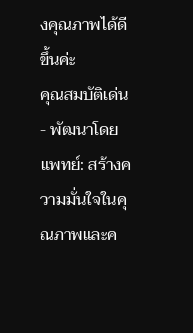งคุณภาพได้ดีขึ้นค่ะ
คุณสมบัติเด่น
- พัฒนาโดยแพทย์: สร้างความมั่นใจในคุณภาพและค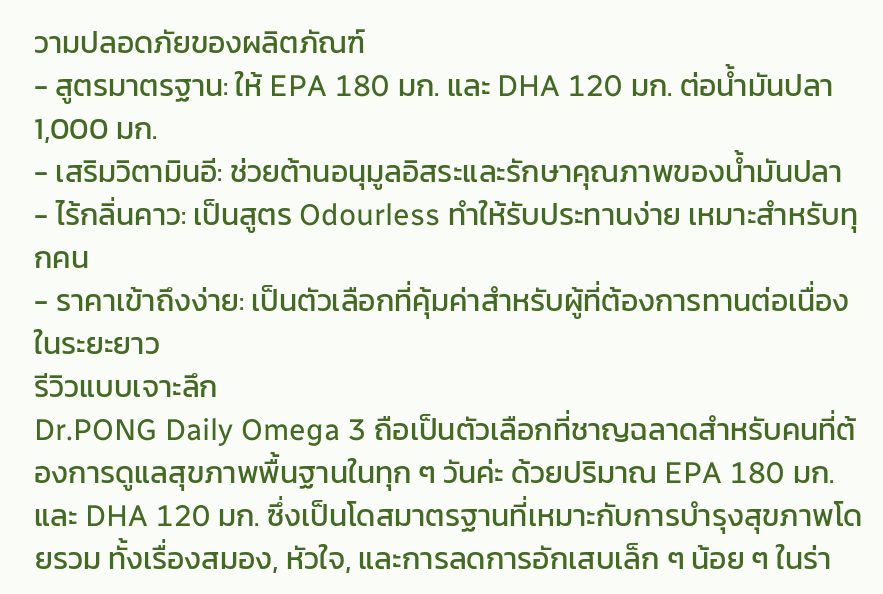วามปลอดภัยของผลิตภัณฑ์
- สูตรมาตรฐาน: ให้ EPA 180 มก. และ DHA 120 มก. ต่อน้ำมันปลา 1,000 มก.
- เสริมวิตามินอี: ช่วยต้านอนุมูลอิสระและรักษาคุณภาพของน้ำมันปลา
- ไร้กลิ่นคาว: เป็นสูตร Odourless ทำให้รับประทานง่าย เหมาะสำหรับทุกคน
- ราคาเข้าถึงง่าย: เป็นตัวเลือกที่คุ้มค่าสำหรับผู้ที่ต้องการทานต่อเนื่องในระยะยาว
รีวิวแบบเจาะลึก
Dr.PONG Daily Omega 3 ถือเป็นตัวเลือกที่ชาญฉลาดสำหรับคนที่ต้องการดูแลสุขภาพพื้นฐานในทุก ๆ วันค่ะ ด้วยปริมาณ EPA 180 มก. และ DHA 120 มก. ซึ่งเป็นโดสมาตรฐานที่เหมาะกับการบำรุงสุขภาพโดยรวม ทั้งเรื่องสมอง, หัวใจ, และการลดการอักเสบเล็ก ๆ น้อย ๆ ในร่า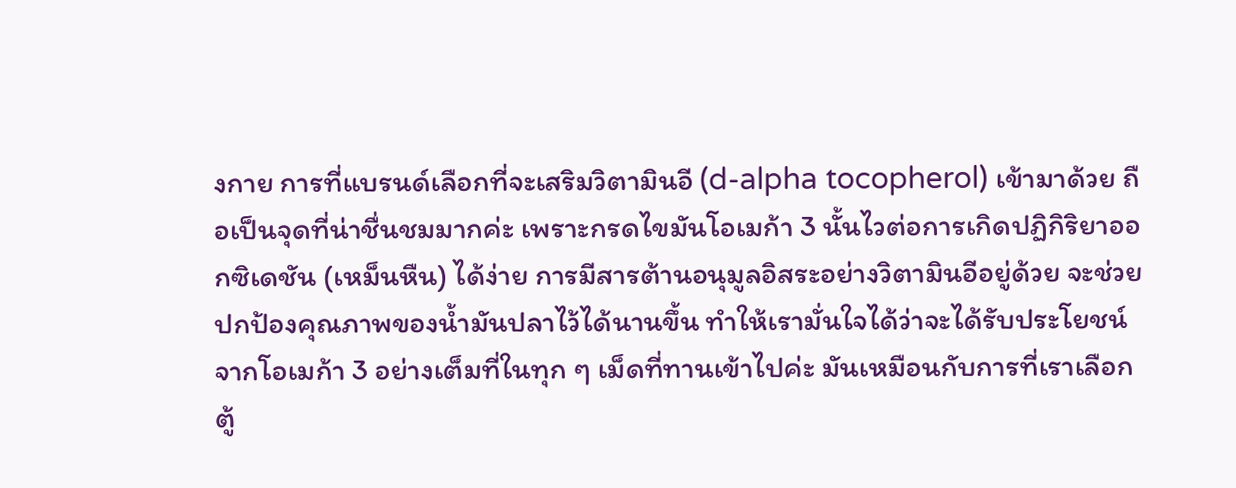งกาย การที่แบรนด์เลือกที่จะเสริมวิตามินอี (d-alpha tocopherol) เข้ามาด้วย ถือเป็นจุดที่น่าชื่นชมมากค่ะ เพราะกรดไขมันโอเมก้า 3 นั้นไวต่อการเกิดปฏิกิริยาออกซิเดชัน (เหม็นหืน) ได้ง่าย การมีสารต้านอนุมูลอิสระอย่างวิตามินอีอยู่ด้วย จะช่วยปกป้องคุณภาพของน้ำมันปลาไว้ได้นานขึ้น ทำให้เรามั่นใจได้ว่าจะได้รับประโยชน์จากโอเมก้า 3 อย่างเต็มที่ในทุก ๆ เม็ดที่ทานเข้าไปค่ะ มันเหมือนกับการที่เราเลือก ตู้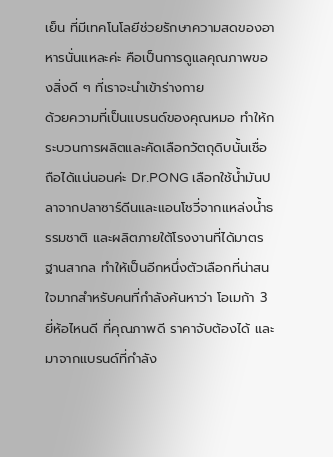เย็น ที่มีเทคโนโลยีช่วยรักษาความสดของอาหารนั่นแหละค่ะ คือเป็นการดูแลคุณภาพของสิ่งดี ๆ ที่เราจะนำเข้าร่างกาย
ด้วยความที่เป็นแบรนด์ของคุณหมอ ทำให้กระบวนการผลิตและคัดเลือกวัตถุดิบนั้นเชื่อถือได้แน่นอนค่ะ Dr.PONG เลือกใช้น้ำมันปลาจากปลาซาร์ดีนและแอนโชวี่จากแหล่งน้ำธรรมชาติ และผลิตภายใต้โรงงานที่ได้มาตรฐานสากล ทำให้เป็นอีกหนึ่งตัวเลือกที่น่าสนใจมากสำหรับคนที่กำลังค้นหาว่า โอเมก้า 3 ยี่ห้อไหนดี ที่คุณภาพดี ราคาจับต้องได้ และมาจากแบรนด์ที่กำลัง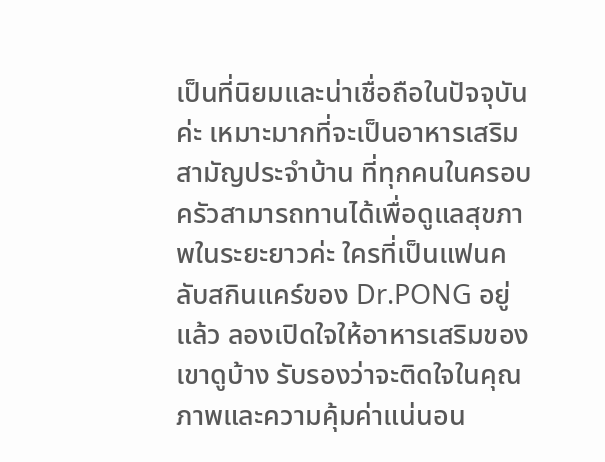เป็นที่นิยมและน่าเชื่อถือในปัจจุบันค่ะ เหมาะมากที่จะเป็นอาหารเสริมสามัญประจำบ้าน ที่ทุกคนในครอบครัวสามารถทานได้เพื่อดูแลสุขภาพในระยะยาวค่ะ ใครที่เป็นแฟนคลับสกินแคร์ของ Dr.PONG อยู่แล้ว ลองเปิดใจให้อาหารเสริมของเขาดูบ้าง รับรองว่าจะติดใจในคุณภาพและความคุ้มค่าแน่นอน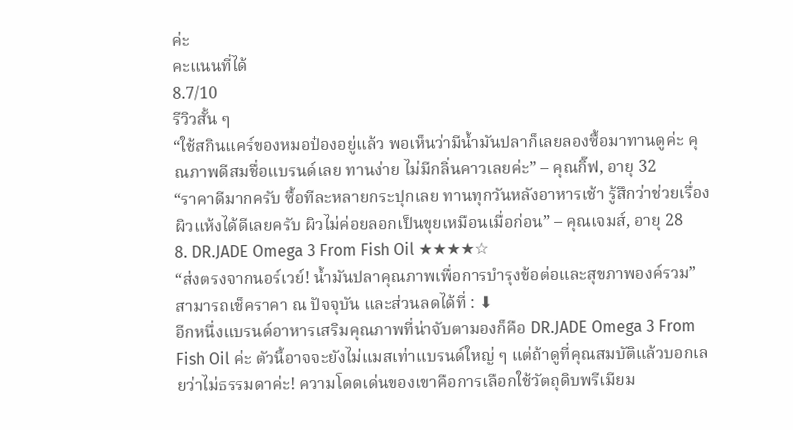ค่ะ
คะแนนที่ได้
8.7/10
รีวิวสั้น ๆ
“ใช้สกินแคร์ของหมอป๋องอยู่แล้ว พอเห็นว่ามีน้ำมันปลาก็เลยลองซื้อมาทานดูค่ะ คุณภาพดีสมชื่อแบรนด์เลย ทานง่าย ไม่มีกลิ่นคาวเลยค่ะ” – คุณกิ๊ฟ, อายุ 32
“ราคาดีมากครับ ซื้อทีละหลายกระปุกเลย ทานทุกวันหลังอาหารเช้า รู้สึกว่าช่วยเรื่องผิวแห้งได้ดีเลยครับ ผิวไม่ค่อยลอกเป็นขุยเหมือนเมื่อก่อน” – คุณเจมส์, อายุ 28
8. DR.JADE Omega 3 From Fish Oil ★★★★☆
“ส่งตรงจากนอร์เวย์! น้ำมันปลาคุณภาพเพื่อการบำรุงข้อต่อและสุขภาพองค์รวม”
สามารถเช็คราคา ณ ปัจจุบัน และส่วนลดได้ที่ : ⬇
อีกหนึ่งแบรนด์อาหารเสริมคุณภาพที่น่าจับตามองก็คือ DR.JADE Omega 3 From Fish Oil ค่ะ ตัวนี้อาจจะยังไม่แมสเท่าแบรนด์ใหญ่ ๆ แต่ถ้าดูที่คุณสมบัติแล้วบอกเลยว่าไม่ธรรมดาค่ะ! ความโดดเด่นของเขาคือการเลือกใช้วัตถุดิบพรีเมียม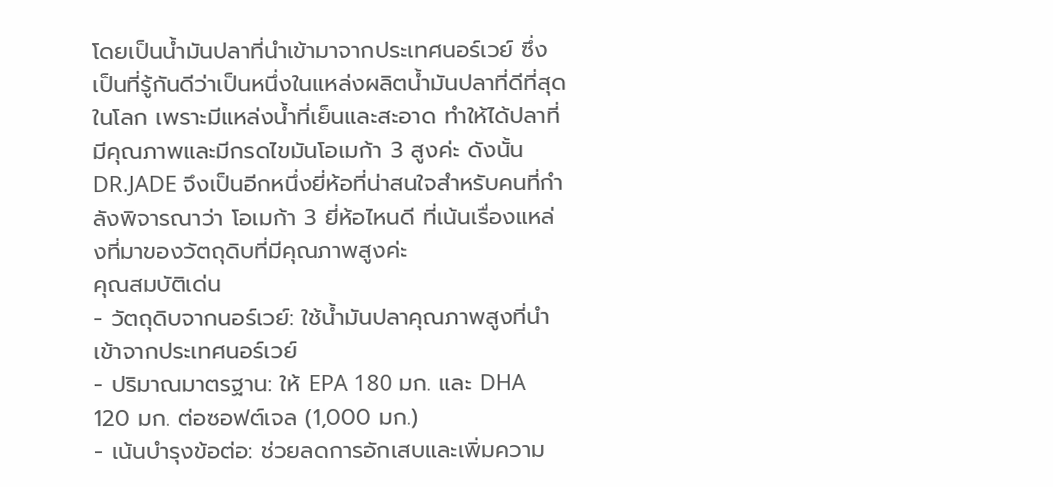โดยเป็นน้ำมันปลาที่นำเข้ามาจากประเทศนอร์เวย์ ซึ่งเป็นที่รู้กันดีว่าเป็นหนึ่งในแหล่งผลิตน้ำมันปลาที่ดีที่สุดในโลก เพราะมีแหล่งน้ำที่เย็นและสะอาด ทำให้ได้ปลาที่มีคุณภาพและมีกรดไขมันโอเมก้า 3 สูงค่ะ ดังนั้น DR.JADE จึงเป็นอีกหนึ่งยี่ห้อที่น่าสนใจสำหรับคนที่กำลังพิจารณาว่า โอเมก้า 3 ยี่ห้อไหนดี ที่เน้นเรื่องแหล่งที่มาของวัตถุดิบที่มีคุณภาพสูงค่ะ
คุณสมบัติเด่น
- วัตถุดิบจากนอร์เวย์: ใช้น้ำมันปลาคุณภาพสูงที่นำเข้าจากประเทศนอร์เวย์
- ปริมาณมาตรฐาน: ให้ EPA 180 มก. และ DHA 120 มก. ต่อซอฟต์เจล (1,000 มก.)
- เน้นบำรุงข้อต่อ: ช่วยลดการอักเสบและเพิ่มความ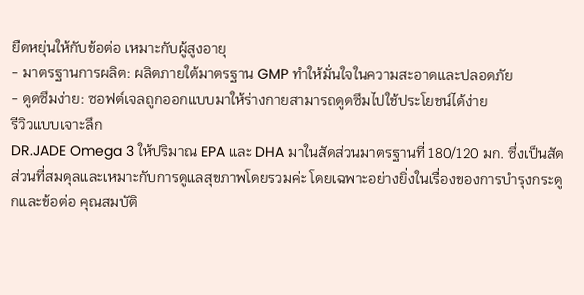ยืดหยุ่นให้กับข้อต่อ เหมาะกับผู้สูงอายุ
- มาตรฐานการผลิต: ผลิตภายใต้มาตรฐาน GMP ทำให้มั่นใจในความสะอาดและปลอดภัย
- ดูดซึมง่าย: ซอฟต์เจลถูกออกแบบมาให้ร่างกายสามารถดูดซึมไปใช้ประโยชน์ได้ง่าย
รีวิวแบบเจาะลึก
DR.JADE Omega 3 ให้ปริมาณ EPA และ DHA มาในสัดส่วนมาตรฐานที่ 180/120 มก. ซึ่งเป็นสัดส่วนที่สมดุลและเหมาะกับการดูแลสุขภาพโดยรวมค่ะ โดยเฉพาะอย่างยิ่งในเรื่องของการบำรุงกระดูกและข้อต่อ คุณสมบัติ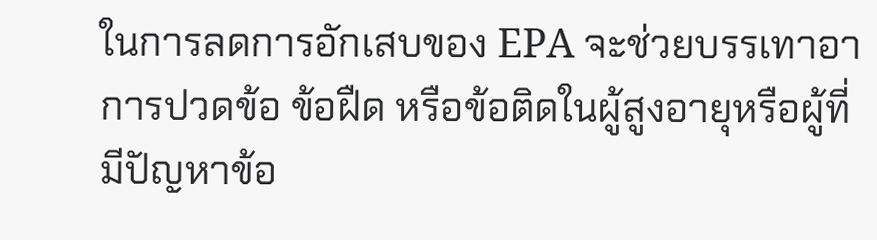ในการลดการอักเสบของ EPA จะช่วยบรรเทาอาการปวดข้อ ข้อฝืด หรือข้อติดในผู้สูงอายุหรือผู้ที่มีปัญหาข้อ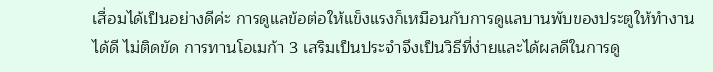เสื่อมได้เป็นอย่างดีค่ะ การดูแลข้อต่อให้แข็งแรงก็เหมือนกับการดูแลบานพับของประตูให้ทำงานได้ดี ไม่ติดขัด การทานโอเมก้า 3 เสริมเป็นประจำจึงเป็นวิธีที่ง่ายและได้ผลดีในการดู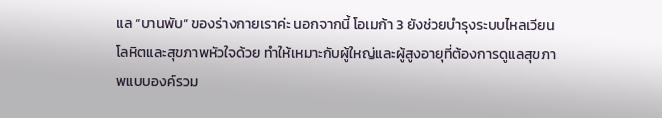แล “บานพับ” ของร่างกายเราค่ะ นอกจากนี้ โอเมก้า 3 ยังช่วยบำรุงระบบไหลเวียนโลหิตและสุขภาพหัวใจด้วย ทำให้เหมาะกับผู้ใหญ่และผู้สูงอายุที่ต้องการดูแลสุขภาพแบบองค์รวม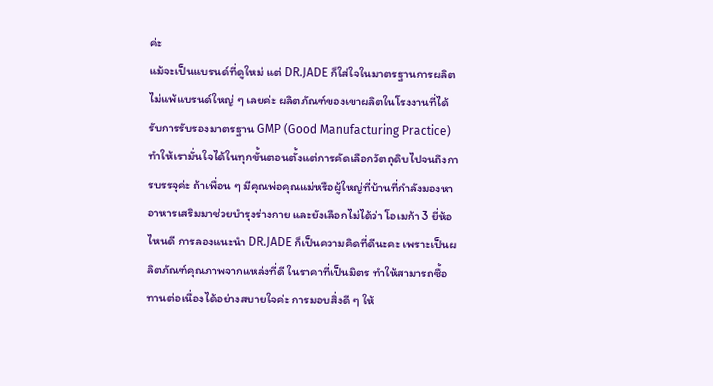ค่ะ
แม้จะเป็นแบรนด์ที่ดูใหม่ แต่ DR.JADE ก็ใส่ใจในมาตรฐานการผลิตไม่แพ้แบรนด์ใหญ่ ๆ เลยค่ะ ผลิตภัณฑ์ของเขาผลิตในโรงงานที่ได้รับการรับรองมาตรฐาน GMP (Good Manufacturing Practice) ทำให้เรามั่นใจได้ในทุกขั้นตอนตั้งแต่การคัดเลือกวัตถุดิบไปจนถึงการบรรจุค่ะ ถ้าเพื่อน ๆ มีคุณพ่อคุณแม่หรือผู้ใหญ่ที่บ้านที่กำลังมองหาอาหารเสริมมาช่วยบำรุงร่างกาย และยังเลือกไม่ได้ว่า โอเมก้า 3 ยี่ห้อไหนดี การลองแนะนำ DR.JADE ก็เป็นความคิดที่ดีนะคะ เพราะเป็นผลิตภัณฑ์คุณภาพจากแหล่งที่ดี ในราคาที่เป็นมิตร ทำให้สามารถซื้อทานต่อเนื่องได้อย่างสบายใจค่ะ การมอบสิ่งดี ๆ ให้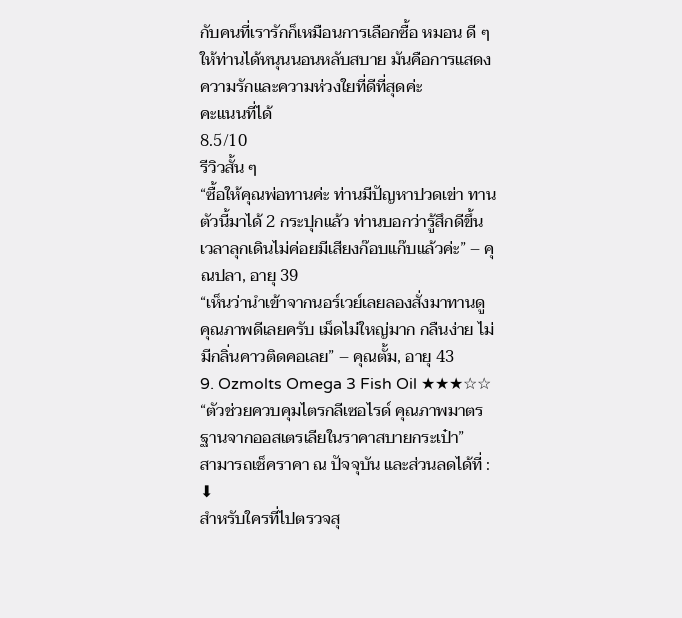กับคนที่เรารักก็เหมือนการเลือกซื้อ หมอน ดี ๆ ให้ท่านได้หนุนนอนหลับสบาย มันคือการแสดงความรักและความห่วงใยที่ดีที่สุดค่ะ
คะแนนที่ได้
8.5/10
รีวิวสั้น ๆ
“ซื้อให้คุณพ่อทานค่ะ ท่านมีปัญหาปวดเข่า ทานตัวนี้มาได้ 2 กระปุกแล้ว ท่านบอกว่ารู้สึกดีขึ้น เวลาลุกเดินไม่ค่อยมีเสียงก๊อบแก๊บแล้วค่ะ” – คุณปลา, อายุ 39
“เห็นว่านำเข้าจากนอร์เวย์เลยลองสั่งมาทานดู คุณภาพดีเลยครับ เม็ดไม่ใหญ่มาก กลืนง่าย ไม่มีกลิ่นคาวติดคอเลย” – คุณตั้ม, อายุ 43
9. Ozmolts Omega 3 Fish Oil ★★★☆☆
“ตัวช่วยควบคุมไตรกลีเซอไรด์ คุณภาพมาตรฐานจากออสเตรเลียในราคาสบายกระเป๋า”
สามารถเช็คราคา ณ ปัจจุบัน และส่วนลดได้ที่ : ⬇
สำหรับใครที่ไปตรวจสุ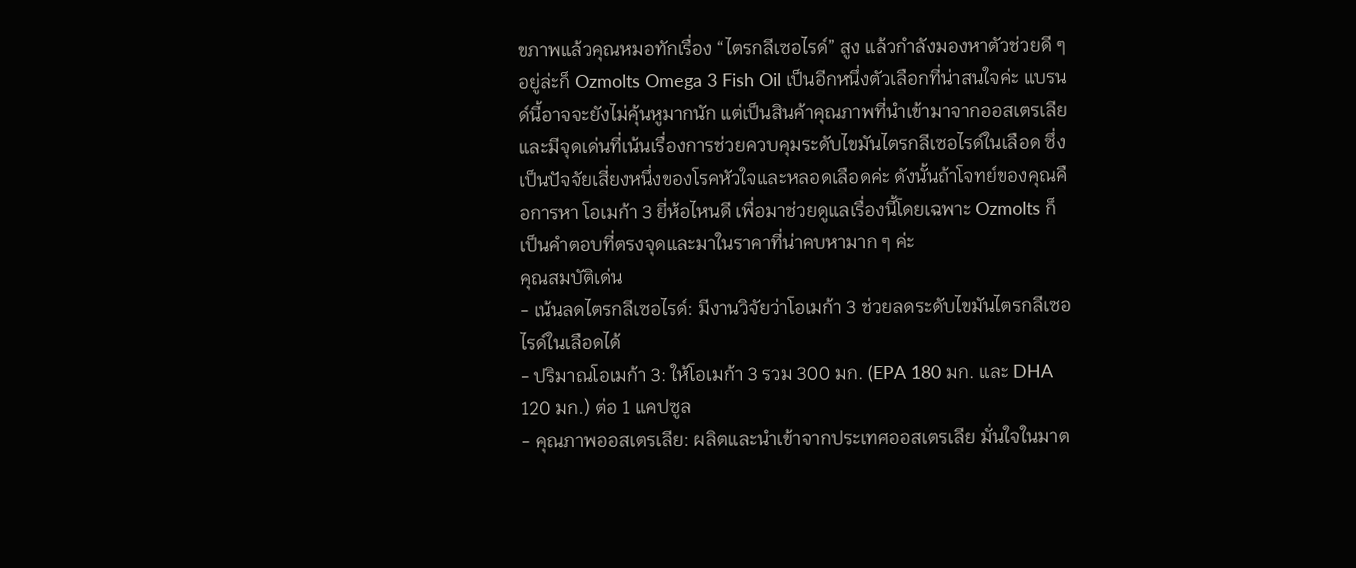ขภาพแล้วคุณหมอทักเรื่อง “ไตรกลีเซอไรด์” สูง แล้วกำลังมองหาตัวช่วยดี ๆ อยู่ล่ะก็ Ozmolts Omega 3 Fish Oil เป็นอีกหนึ่งตัวเลือกที่น่าสนใจค่ะ แบรนด์นี้อาจจะยังไม่คุ้นหูมากนัก แต่เป็นสินค้าคุณภาพที่นำเข้ามาจากออสเตรเลีย และมีจุดเด่นที่เน้นเรื่องการช่วยควบคุมระดับไขมันไตรกลีเซอไรด์ในเลือด ซึ่งเป็นปัจจัยเสี่ยงหนึ่งของโรคหัวใจและหลอดเลือดค่ะ ดังนั้นถ้าโจทย์ของคุณคือการหา โอเมก้า 3 ยี่ห้อไหนดี เพื่อมาช่วยดูแลเรื่องนี้โดยเฉพาะ Ozmolts ก็เป็นคำตอบที่ตรงจุดและมาในราคาที่น่าคบหามาก ๆ ค่ะ
คุณสมบัติเด่น
- เน้นลดไตรกลีเซอไรด์: มีงานวิจัยว่าโอเมก้า 3 ช่วยลดระดับไขมันไตรกลีเซอไรด์ในเลือดได้
- ปริมาณโอเมก้า 3: ให้โอเมก้า 3 รวม 300 มก. (EPA 180 มก. และ DHA 120 มก.) ต่อ 1 แคปซูล
- คุณภาพออสเตรเลีย: ผลิตและนำเข้าจากประเทศออสเตรเลีย มั่นใจในมาต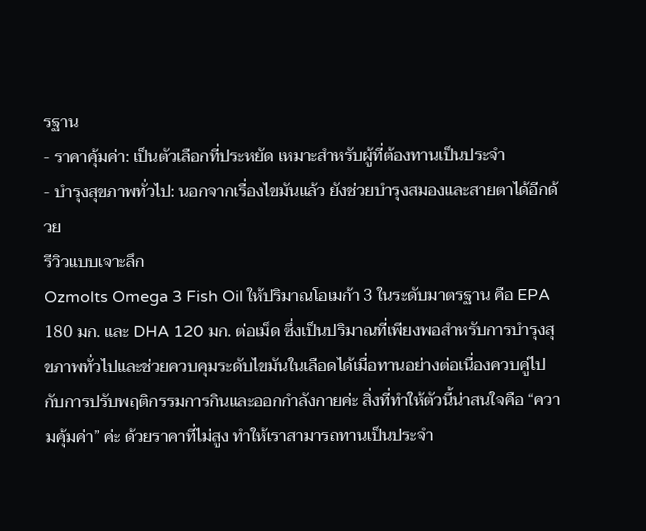รฐาน
- ราคาคุ้มค่า: เป็นตัวเลือกที่ประหยัด เหมาะสำหรับผู้ที่ต้องทานเป็นประจำ
- บำรุงสุขภาพทั่วไป: นอกจากเรื่องไขมันแล้ว ยังช่วยบำรุงสมองและสายตาได้อีกด้วย
รีวิวแบบเจาะลึก
Ozmolts Omega 3 Fish Oil ให้ปริมาณโอเมก้า 3 ในระดับมาตรฐาน คือ EPA 180 มก. และ DHA 120 มก. ต่อเม็ด ซึ่งเป็นปริมาณที่เพียงพอสำหรับการบำรุงสุขภาพทั่วไปและช่วยควบคุมระดับไขมันในเลือดได้เมื่อทานอย่างต่อเนื่องควบคู่ไปกับการปรับพฤติกรรมการกินและออกกำลังกายค่ะ สิ่งที่ทำให้ตัวนี้น่าสนใจคือ “ความคุ้มค่า” ค่ะ ด้วยราคาที่ไม่สูง ทำให้เราสามารถทานเป็นประจำ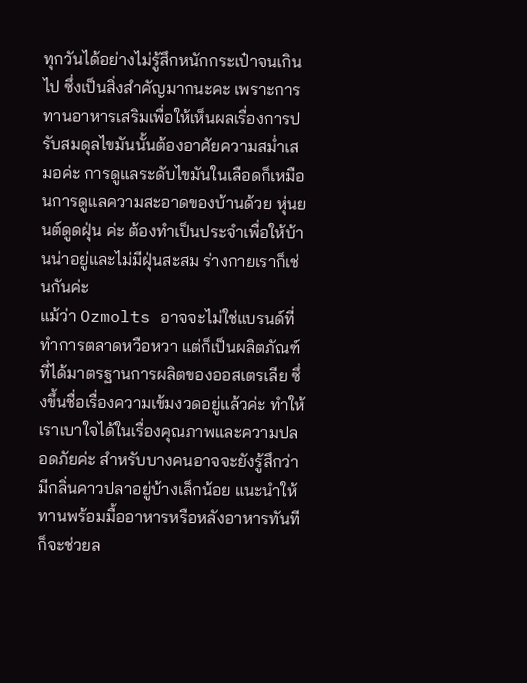ทุกวันได้อย่างไม่รู้สึกหนักกระเป๋าจนเกินไป ซึ่งเป็นสิ่งสำคัญมากนะคะ เพราะการทานอาหารเสริมเพื่อให้เห็นผลเรื่องการปรับสมดุลไขมันนั้นต้องอาศัยความสม่ำเสมอค่ะ การดูแลระดับไขมันในเลือดก็เหมือนการดูแลความสะอาดของบ้านด้วย หุ่นยนต์ดูดฝุ่น ค่ะ ต้องทำเป็นประจำเพื่อให้บ้านน่าอยู่และไม่มีฝุ่นสะสม ร่างกายเราก็เช่นกันค่ะ
แม้ว่า Ozmolts อาจจะไม่ใช่แบรนด์ที่ทำการตลาดหวือหวา แต่ก็เป็นผลิตภัณฑ์ที่ได้มาตรฐานการผลิตของออสเตรเลีย ซึ่งขึ้นชื่อเรื่องความเข้มงวดอยู่แล้วค่ะ ทำให้เราเบาใจได้ในเรื่องคุณภาพและความปลอดภัยค่ะ สำหรับบางคนอาจจะยังรู้สึกว่ามีกลิ่นคาวปลาอยู่บ้างเล็กน้อย แนะนำให้ทานพร้อมมื้ออาหารหรือหลังอาหารทันทีก็จะช่วยล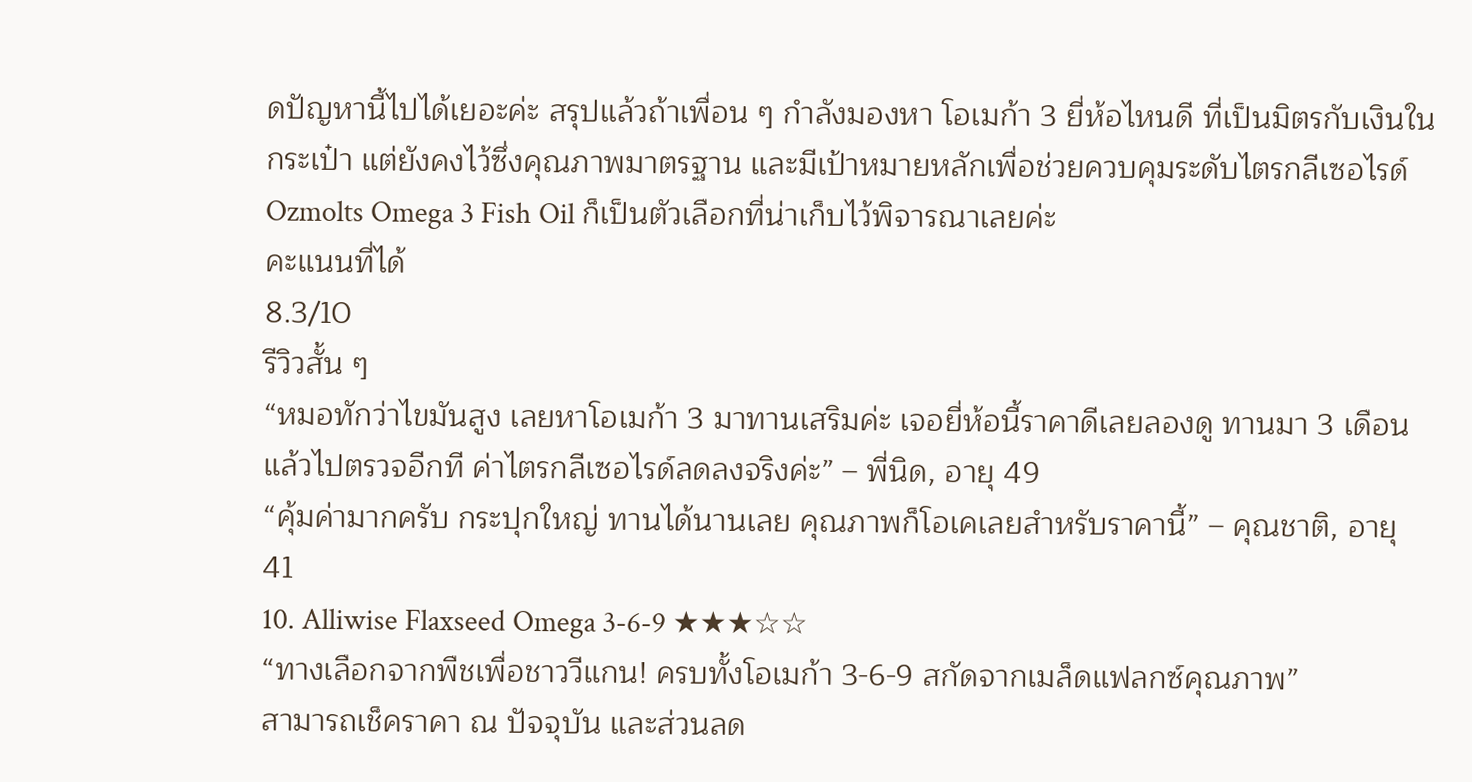ดปัญหานี้ไปได้เยอะค่ะ สรุปแล้วถ้าเพื่อน ๆ กำลังมองหา โอเมก้า 3 ยี่ห้อไหนดี ที่เป็นมิตรกับเงินในกระเป๋า แต่ยังคงไว้ซึ่งคุณภาพมาตรฐาน และมีเป้าหมายหลักเพื่อช่วยควบคุมระดับไตรกลีเซอไรด์ Ozmolts Omega 3 Fish Oil ก็เป็นตัวเลือกที่น่าเก็บไว้พิจารณาเลยค่ะ
คะแนนที่ได้
8.3/10
รีวิวสั้น ๆ
“หมอทักว่าไขมันสูง เลยหาโอเมก้า 3 มาทานเสริมค่ะ เจอยี่ห้อนี้ราคาดีเลยลองดู ทานมา 3 เดือนแล้วไปตรวจอีกที ค่าไตรกลีเซอไรด์ลดลงจริงค่ะ” – พี่นิด, อายุ 49
“คุ้มค่ามากครับ กระปุกใหญ่ ทานได้นานเลย คุณภาพก็โอเคเลยสำหรับราคานี้” – คุณชาติ, อายุ 41
10. Alliwise Flaxseed Omega 3-6-9 ★★★☆☆
“ทางเลือกจากพืชเพื่อชาววีแกน! ครบทั้งโอเมก้า 3-6-9 สกัดจากเมล็ดแฟลกซ์คุณภาพ”
สามารถเช็คราคา ณ ปัจจุบัน และส่วนลด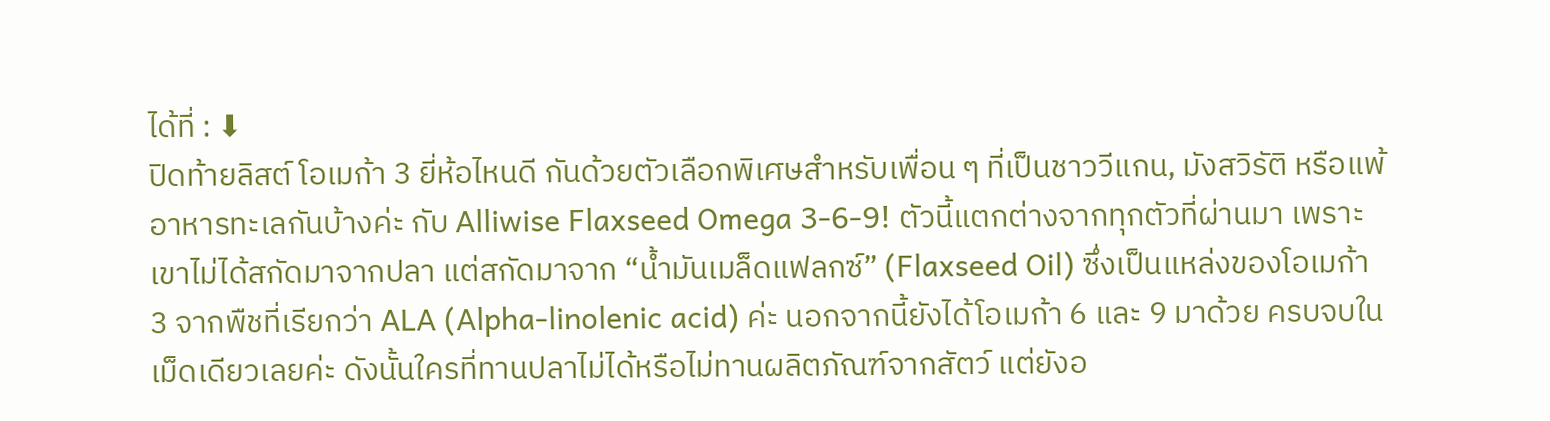ได้ที่ : ⬇
ปิดท้ายลิสต์ โอเมก้า 3 ยี่ห้อไหนดี กันด้วยตัวเลือกพิเศษสำหรับเพื่อน ๆ ที่เป็นชาววีแกน, มังสวิรัติ หรือแพ้อาหารทะเลกันบ้างค่ะ กับ Alliwise Flaxseed Omega 3-6-9! ตัวนี้แตกต่างจากทุกตัวที่ผ่านมา เพราะเขาไม่ได้สกัดมาจากปลา แต่สกัดมาจาก “น้ำมันเมล็ดแฟลกซ์” (Flaxseed Oil) ซึ่งเป็นแหล่งของโอเมก้า 3 จากพืชที่เรียกว่า ALA (Alpha-linolenic acid) ค่ะ นอกจากนี้ยังได้โอเมก้า 6 และ 9 มาด้วย ครบจบในเม็ดเดียวเลยค่ะ ดังนั้นใครที่ทานปลาไม่ได้หรือไม่ทานผลิตภัณฑ์จากสัตว์ แต่ยังอ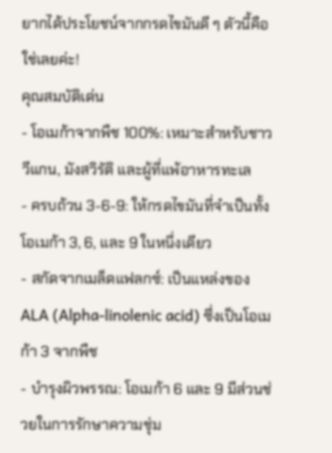ยากได้ประโยชน์จากกรดไขมันดี ๆ ตัวนี้คือใช่เลยค่ะ!
คุณสมบัติเด่น
- โอเมก้าจากพืช 100%: เหมาะสำหรับชาววีแกน, มังสวิรัติ และผู้ที่แพ้อาหารทะเล
- ครบถ้วน 3-6-9: ให้กรดไขมันที่จำเป็นทั้ง โอเมก้า 3, 6, และ 9 ในหนึ่งเดียว
- สกัดจากเมล็ดแฟลกซ์: เป็นแหล่งของ ALA (Alpha-linolenic acid) ซึ่งเป็นโอเมก้า 3 จากพืช
- บำรุงผิวพรรณ: โอเมก้า 6 และ 9 มีส่วนช่วยในการรักษาความชุ่ม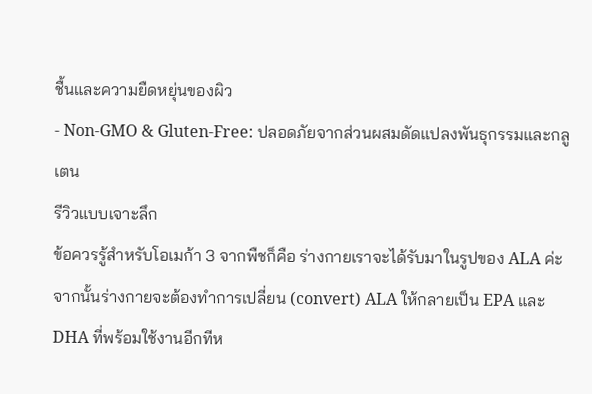ชื้นและความยืดหยุ่นของผิว
- Non-GMO & Gluten-Free: ปลอดภัยจากส่วนผสมดัดแปลงพันธุกรรมและกลูเตน
รีวิวแบบเจาะลึก
ข้อควรรู้สำหรับโอเมก้า 3 จากพืชก็คือ ร่างกายเราจะได้รับมาในรูปของ ALA ค่ะ จากนั้นร่างกายจะต้องทำการเปลี่ยน (convert) ALA ให้กลายเป็น EPA และ DHA ที่พร้อมใช้งานอีกทีห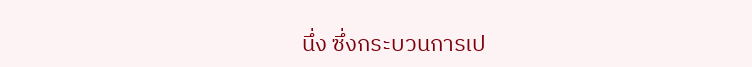นึ่ง ซึ่งกระบวนการเป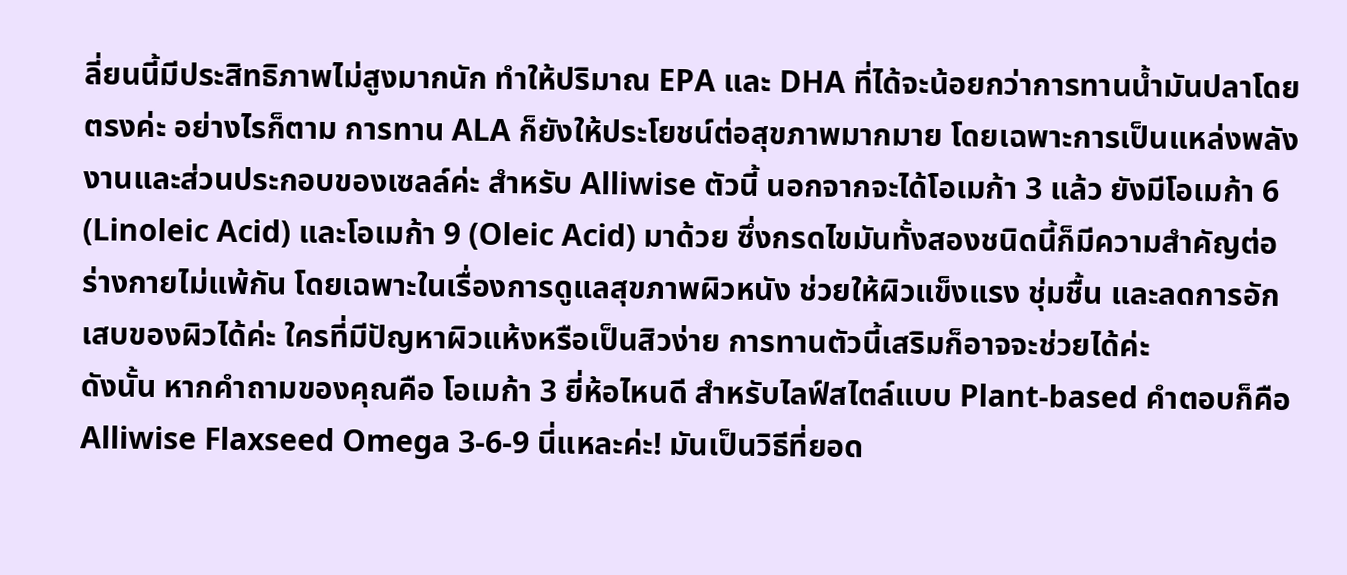ลี่ยนนี้มีประสิทธิภาพไม่สูงมากนัก ทำให้ปริมาณ EPA และ DHA ที่ได้จะน้อยกว่าการทานน้ำมันปลาโดยตรงค่ะ อย่างไรก็ตาม การทาน ALA ก็ยังให้ประโยชน์ต่อสุขภาพมากมาย โดยเฉพาะการเป็นแหล่งพลังงานและส่วนประกอบของเซลล์ค่ะ สำหรับ Alliwise ตัวนี้ นอกจากจะได้โอเมก้า 3 แล้ว ยังมีโอเมก้า 6 (Linoleic Acid) และโอเมก้า 9 (Oleic Acid) มาด้วย ซึ่งกรดไขมันทั้งสองชนิดนี้ก็มีความสำคัญต่อร่างกายไม่แพ้กัน โดยเฉพาะในเรื่องการดูแลสุขภาพผิวหนัง ช่วยให้ผิวแข็งแรง ชุ่มชื้น และลดการอักเสบของผิวได้ค่ะ ใครที่มีปัญหาผิวแห้งหรือเป็นสิวง่าย การทานตัวนี้เสริมก็อาจจะช่วยได้ค่ะ
ดังนั้น หากคำถามของคุณคือ โอเมก้า 3 ยี่ห้อไหนดี สำหรับไลฟ์สไตล์แบบ Plant-based คำตอบก็คือ Alliwise Flaxseed Omega 3-6-9 นี่แหละค่ะ! มันเป็นวิธีที่ยอด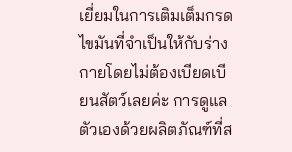เยี่ยมในการเติมเต็มกรดไขมันที่จำเป็นให้กับร่างกายโดยไม่ต้องเบียดเบียนสัตว์เลยค่ะ การดูแลตัวเองด้วยผลิตภัณฑ์ที่ส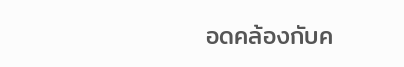อดคล้องกับค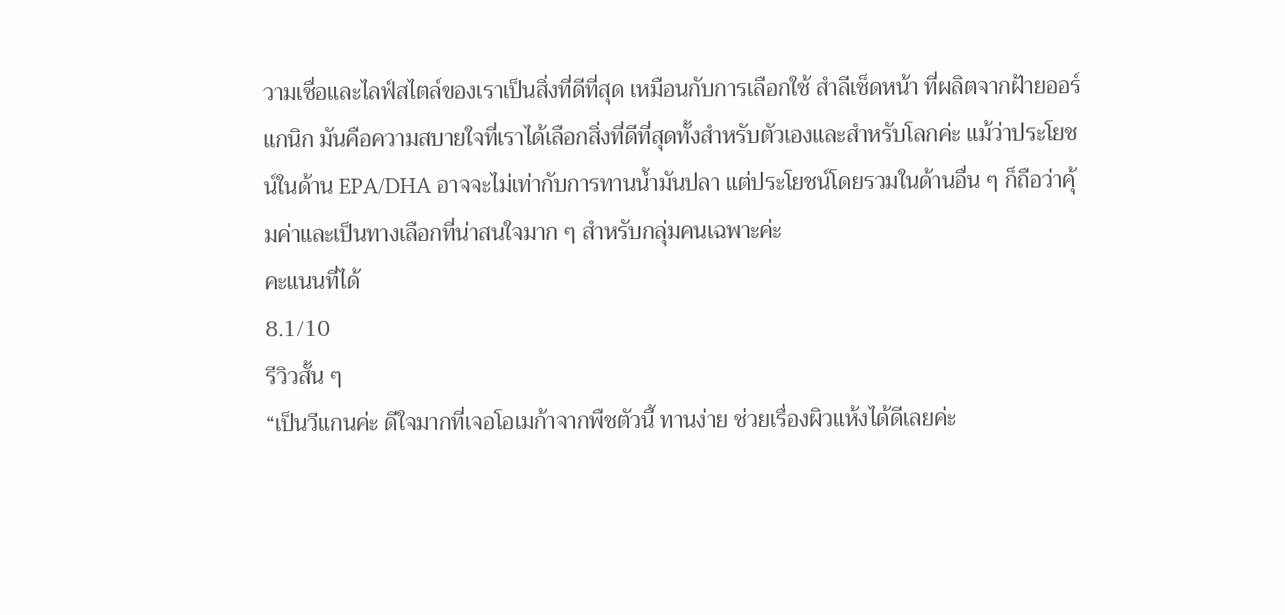วามเชื่อและไลฟ์สไตล์ของเราเป็นสิ่งที่ดีที่สุด เหมือนกับการเลือกใช้ สำลีเช็ดหน้า ที่ผลิตจากฝ้ายออร์แกนิก มันคือความสบายใจที่เราได้เลือกสิ่งที่ดีที่สุดทั้งสำหรับตัวเองและสำหรับโลกค่ะ แม้ว่าประโยชน์ในด้าน EPA/DHA อาจจะไม่เท่ากับการทานน้ำมันปลา แต่ประโยชน์โดยรวมในด้านอื่น ๆ ก็ถือว่าคุ้มค่าและเป็นทางเลือกที่น่าสนใจมาก ๆ สำหรับกลุ่มคนเฉพาะค่ะ
คะแนนที่ได้
8.1/10
รีวิวสั้น ๆ
“เป็นวีแกนค่ะ ดีใจมากที่เจอโอเมก้าจากพืชตัวนี้ ทานง่าย ช่วยเรื่องผิวแห้งได้ดีเลยค่ะ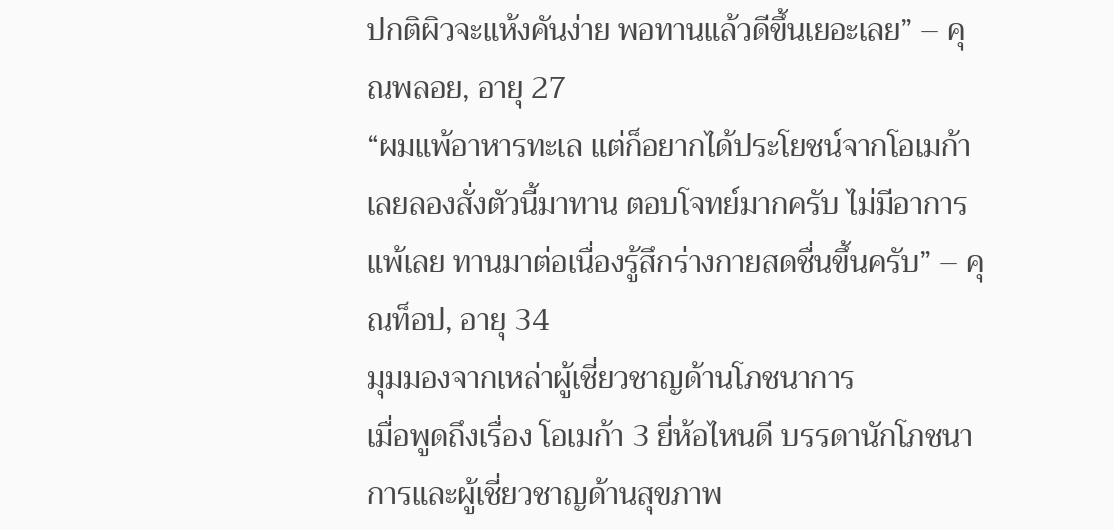ปกติผิวจะแห้งคันง่าย พอทานแล้วดีขึ้นเยอะเลย” – คุณพลอย, อายุ 27
“ผมแพ้อาหารทะเล แต่ก็อยากได้ประโยชน์จากโอเมก้า เลยลองสั่งตัวนี้มาทาน ตอบโจทย์มากครับ ไม่มีอาการแพ้เลย ทานมาต่อเนื่องรู้สึกร่างกายสดชื่นขึ้นครับ” – คุณท็อป, อายุ 34
มุมมองจากเหล่าผู้เชี่ยวชาญด้านโภชนาการ
เมื่อพูดถึงเรื่อง โอเมก้า 3 ยี่ห้อไหนดี บรรดานักโภชนาการและผู้เชี่ยวชาญด้านสุขภาพ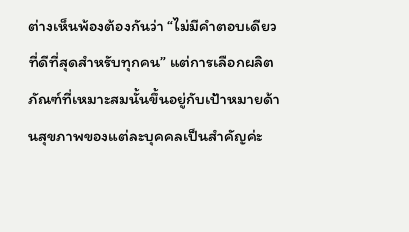ต่างเห็นพ้องต้องกันว่า “ไม่มีคำตอบเดียวที่ดีที่สุดสำหรับทุกคน” แต่การเลือกผลิตภัณฑ์ที่เหมาะสมนั้นขึ้นอยู่กับเป้าหมายด้านสุขภาพของแต่ละบุคคลเป็นสำคัญค่ะ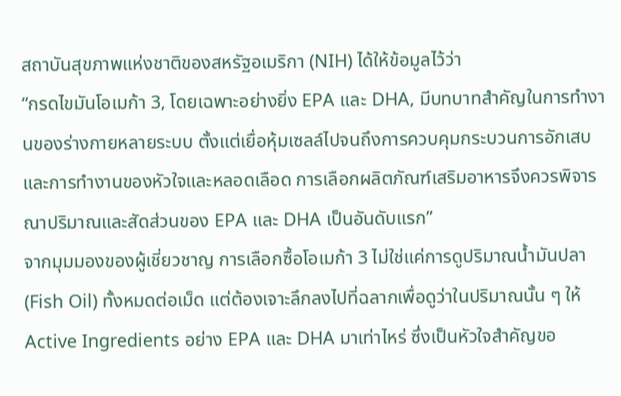สถาบันสุขภาพแห่งชาติของสหรัฐอเมริกา (NIH) ได้ให้ข้อมูลไว้ว่า
“กรดไขมันโอเมก้า 3, โดยเฉพาะอย่างยิ่ง EPA และ DHA, มีบทบาทสำคัญในการทำงานของร่างกายหลายระบบ ตั้งแต่เยื่อหุ้มเซลล์ไปจนถึงการควบคุมกระบวนการอักเสบและการทำงานของหัวใจและหลอดเลือด การเลือกผลิตภัณฑ์เสริมอาหารจึงควรพิจารณาปริมาณและสัดส่วนของ EPA และ DHA เป็นอันดับแรก”
จากมุมมองของผู้เชี่ยวชาญ การเลือกซื้อโอเมก้า 3 ไม่ใช่แค่การดูปริมาณน้ำมันปลา (Fish Oil) ทั้งหมดต่อเม็ด แต่ต้องเจาะลึกลงไปที่ฉลากเพื่อดูว่าในปริมาณนั้น ๆ ให้ Active Ingredients อย่าง EPA และ DHA มาเท่าไหร่ ซึ่งเป็นหัวใจสำคัญขอ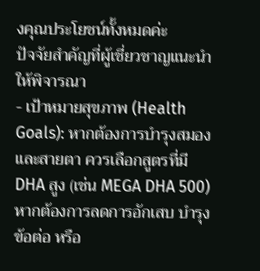งคุณประโยชน์ทั้งหมดค่ะ
ปัจจัยสำคัญที่ผู้เชี่ยวชาญแนะนำให้พิจารณา
- เป้าหมายสุขภาพ (Health Goals): หากต้องการบำรุงสมองและสายตา ควรเลือกสูตรที่มี DHA สูง (เช่น MEGA DHA 500) หากต้องการลดการอักเสบ บำรุงข้อต่อ หรือ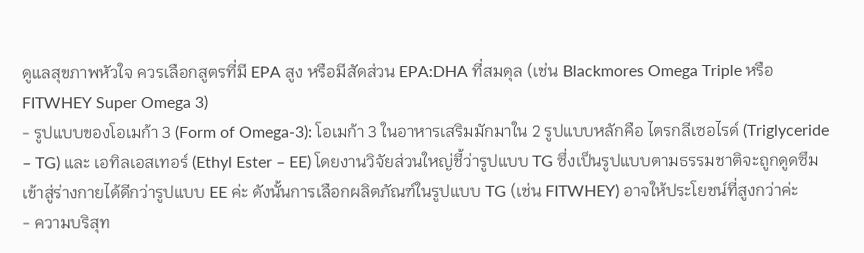ดูแลสุขภาพหัวใจ ควรเลือกสูตรที่มี EPA สูง หรือมีสัดส่วน EPA:DHA ที่สมดุล (เช่น Blackmores Omega Triple หรือ FITWHEY Super Omega 3)
- รูปแบบของโอเมก้า 3 (Form of Omega-3): โอเมก้า 3 ในอาหารเสริมมักมาใน 2 รูปแบบหลักคือ ไตรกลีเซอไรด์ (Triglyceride – TG) และ เอทิลเอสเทอร์ (Ethyl Ester – EE) โดยงานวิจัยส่วนใหญ่ชี้ว่ารูปแบบ TG ซึ่งเป็นรูปแบบตามธรรมชาติจะถูกดูดซึมเข้าสู่ร่างกายได้ดีกว่ารูปแบบ EE ค่ะ ดังนั้นการเลือกผลิตภัณฑ์ในรูปแบบ TG (เช่น FITWHEY) อาจให้ประโยชน์ที่สูงกว่าค่ะ
- ความบริสุท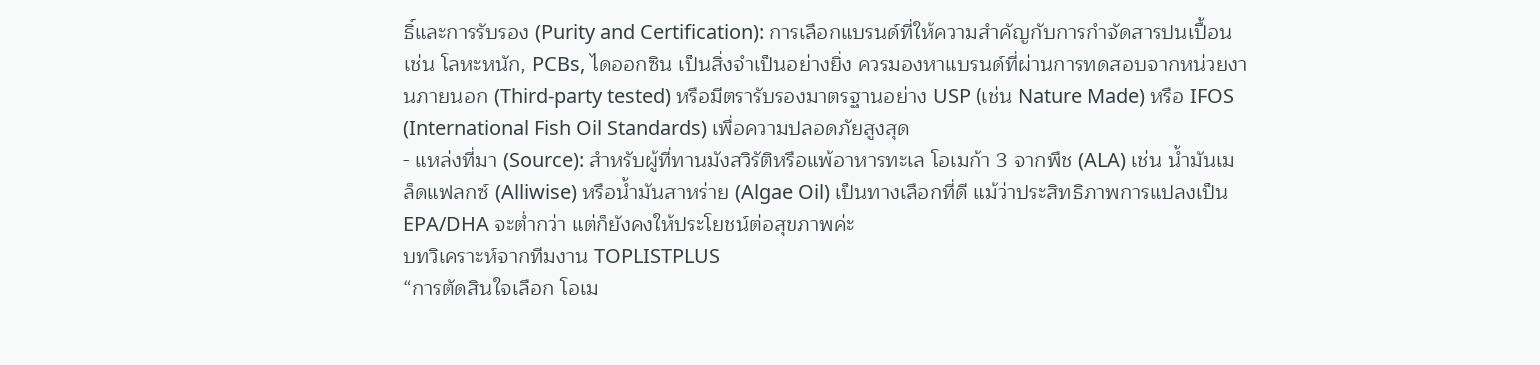ธิ์และการรับรอง (Purity and Certification): การเลือกแบรนด์ที่ให้ความสำคัญกับการกำจัดสารปนเปื้อน เช่น โลหะหนัก, PCBs, ไดออกซิน เป็นสิ่งจำเป็นอย่างยิ่ง ควรมองหาแบรนด์ที่ผ่านการทดสอบจากหน่วยงานภายนอก (Third-party tested) หรือมีตรารับรองมาตรฐานอย่าง USP (เช่น Nature Made) หรือ IFOS (International Fish Oil Standards) เพื่อความปลอดภัยสูงสุด
- แหล่งที่มา (Source): สำหรับผู้ที่ทานมังสวิรัติหรือแพ้อาหารทะเล โอเมก้า 3 จากพืช (ALA) เช่น น้ำมันเมล็ดแฟลกซ์ (Alliwise) หรือน้ำมันสาหร่าย (Algae Oil) เป็นทางเลือกที่ดี แม้ว่าประสิทธิภาพการแปลงเป็น EPA/DHA จะต่ำกว่า แต่ก็ยังคงให้ประโยชน์ต่อสุขภาพค่ะ
บทวิเคราะห์จากทีมงาน TOPLISTPLUS
“การตัดสินใจเลือก โอเม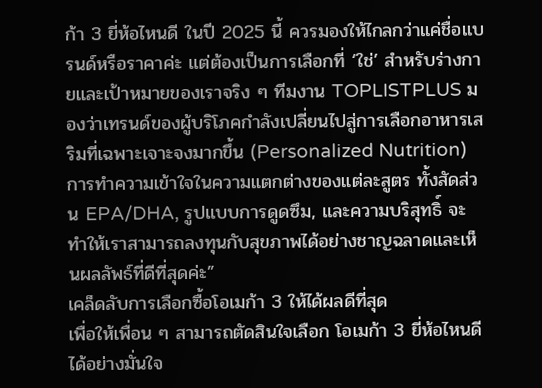ก้า 3 ยี่ห้อไหนดี ในปี 2025 นี้ ควรมองให้ไกลกว่าแค่ชื่อแบรนด์หรือราคาค่ะ แต่ต้องเป็นการเลือกที่ ‘ใช่’ สำหรับร่างกายและเป้าหมายของเราจริง ๆ ทีมงาน TOPLISTPLUS มองว่าเทรนด์ของผู้บริโภคกำลังเปลี่ยนไปสู่การเลือกอาหารเสริมที่เฉพาะเจาะจงมากขึ้น (Personalized Nutrition) การทำความเข้าใจในความแตกต่างของแต่ละสูตร ทั้งสัดส่วน EPA/DHA, รูปแบบการดูดซึม, และความบริสุทธิ์ จะทำให้เราสามารถลงทุนกับสุขภาพได้อย่างชาญฉลาดและเห็นผลลัพธ์ที่ดีที่สุดค่ะ”
เคล็ดลับการเลือกซื้อโอเมก้า 3 ให้ได้ผลดีที่สุด
เพื่อให้เพื่อน ๆ สามารถตัดสินใจเลือก โอเมก้า 3 ยี่ห้อไหนดี ได้อย่างมั่นใจ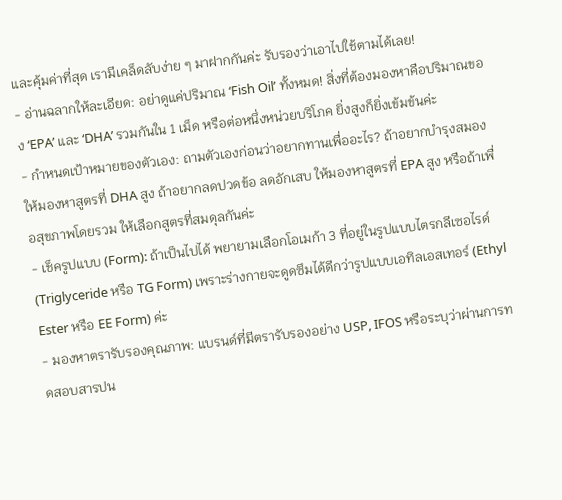และคุ้มค่าที่สุด เรามีเคล็ดลับง่าย ๆ มาฝากกันค่ะ รับรองว่าเอาไปใช้ตามได้เลย!
- อ่านฉลากให้ละเอียด: อย่าดูแค่ปริมาณ ‘Fish Oil’ ทั้งหมด! สิ่งที่ต้องมองหาคือปริมาณของ ‘EPA’ และ ‘DHA’ รวมกันใน 1 เม็ด หรือต่อหนึ่งหน่วยบริโภค ยิ่งสูงก็ยิ่งเข้มข้นค่ะ
- กำหนดเป้าหมายของตัวเอง: ถามตัวเองก่อนว่าอยากทานเพื่ออะไร? ถ้าอยากบำรุงสมอง ให้มองหาสูตรที่ DHA สูง ถ้าอยากลดปวดข้อ ลดอักเสบ ให้มองหาสูตรที่ EPA สูง หรือถ้าเพื่อสุขภาพโดยรวม ให้เลือกสูตรที่สมดุลกันค่ะ
- เช็ครูปแบบ (Form): ถ้าเป็นไปได้ พยายามเลือกโอเมก้า 3 ที่อยู่ในรูปแบบไตรกลีเซอไรด์ (Triglyceride หรือ TG Form) เพราะร่างกายจะดูดซึมได้ดีกว่ารูปแบบเอทิลเอสเทอร์ (Ethyl Ester หรือ EE Form) ค่ะ
- มองหาตรารับรองคุณภาพ: แบรนด์ที่มีตรารับรองอย่าง USP, IFOS หรือระบุว่าผ่านการทดสอบสารปน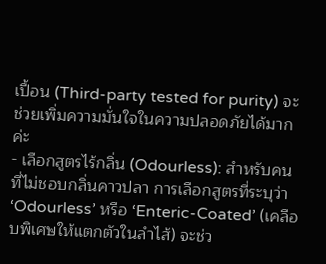เปื้อน (Third-party tested for purity) จะช่วยเพิ่มความมั่นใจในความปลอดภัยได้มากค่ะ
- เลือกสูตรไร้กลิ่น (Odourless): สำหรับคนที่ไม่ชอบกลิ่นคาวปลา การเลือกสูตรที่ระบุว่า ‘Odourless’ หรือ ‘Enteric-Coated’ (เคลือบพิเศษให้แตกตัวในลำไส้) จะช่ว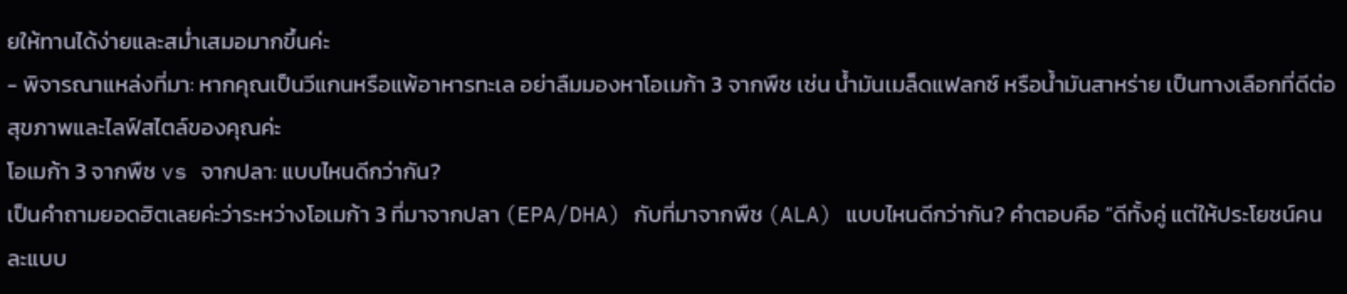ยให้ทานได้ง่ายและสม่ำเสมอมากขึ้นค่ะ
- พิจารณาแหล่งที่มา: หากคุณเป็นวีแกนหรือแพ้อาหารทะเล อย่าลืมมองหาโอเมก้า 3 จากพืช เช่น น้ำมันเมล็ดแฟลกซ์ หรือน้ำมันสาหร่าย เป็นทางเลือกที่ดีต่อสุขภาพและไลฟ์สไตล์ของคุณค่ะ
โอเมก้า 3 จากพืช vs จากปลา: แบบไหนดีกว่ากัน?
เป็นคำถามยอดฮิตเลยค่ะว่าระหว่างโอเมก้า 3 ที่มาจากปลา (EPA/DHA) กับที่มาจากพืช (ALA) แบบไหนดีกว่ากัน? คำตอบคือ “ดีทั้งคู่ แต่ให้ประโยชน์คนละแบบ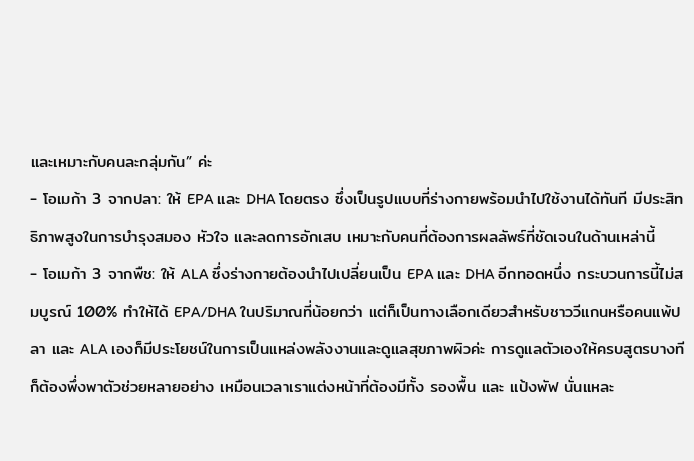และเหมาะกับคนละกลุ่มกัน” ค่ะ
- โอเมก้า 3 จากปลา: ให้ EPA และ DHA โดยตรง ซึ่งเป็นรูปแบบที่ร่างกายพร้อมนำไปใช้งานได้ทันที มีประสิทธิภาพสูงในการบำรุงสมอง หัวใจ และลดการอักเสบ เหมาะกับคนที่ต้องการผลลัพธ์ที่ชัดเจนในด้านเหล่านี้
- โอเมก้า 3 จากพืช: ให้ ALA ซึ่งร่างกายต้องนำไปเปลี่ยนเป็น EPA และ DHA อีกทอดหนึ่ง กระบวนการนี้ไม่สมบูรณ์ 100% ทำให้ได้ EPA/DHA ในปริมาณที่น้อยกว่า แต่ก็เป็นทางเลือกเดียวสำหรับชาววีแกนหรือคนแพ้ปลา และ ALA เองก็มีประโยชน์ในการเป็นแหล่งพลังงานและดูแลสุขภาพผิวค่ะ การดูแลตัวเองให้ครบสูตรบางทีก็ต้องพึ่งพาตัวช่วยหลายอย่าง เหมือนเวลาเราแต่งหน้าที่ต้องมีทั้ง รองพื้น และ แป้งพัฟ นั่นแหละ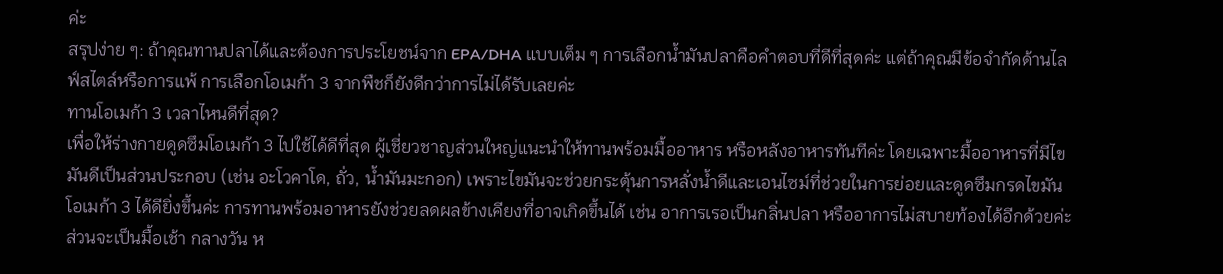ค่ะ
สรุปง่าย ๆ: ถ้าคุณทานปลาได้และต้องการประโยชน์จาก EPA/DHA แบบเต็ม ๆ การเลือกน้ำมันปลาคือคำตอบที่ดีที่สุดค่ะ แต่ถ้าคุณมีข้อจำกัดด้านไลฟ์สไตล์หรือการแพ้ การเลือกโอเมก้า 3 จากพืชก็ยังดีกว่าการไม่ได้รับเลยค่ะ
ทานโอเมก้า 3 เวลาไหนดีที่สุด?
เพื่อให้ร่างกายดูดซึมโอเมก้า 3 ไปใช้ได้ดีที่สุด ผู้เชี่ยวชาญส่วนใหญ่แนะนำให้ทานพร้อมมื้ออาหาร หรือหลังอาหารทันทีค่ะ โดยเฉพาะมื้ออาหารที่มีไขมันดีเป็นส่วนประกอบ (เช่น อะโวคาโด, ถั่ว, น้ำมันมะกอก) เพราะไขมันจะช่วยกระตุ้นการหลั่งน้ำดีและเอนไซม์ที่ช่วยในการย่อยและดูดซึมกรดไขมันโอเมก้า 3 ได้ดียิ่งขึ้นค่ะ การทานพร้อมอาหารยังช่วยลดผลข้างเคียงที่อาจเกิดขึ้นได้ เช่น อาการเรอเป็นกลิ่นปลา หรืออาการไม่สบายท้องได้อีกด้วยค่ะ ส่วนจะเป็นมื้อเช้า กลางวัน ห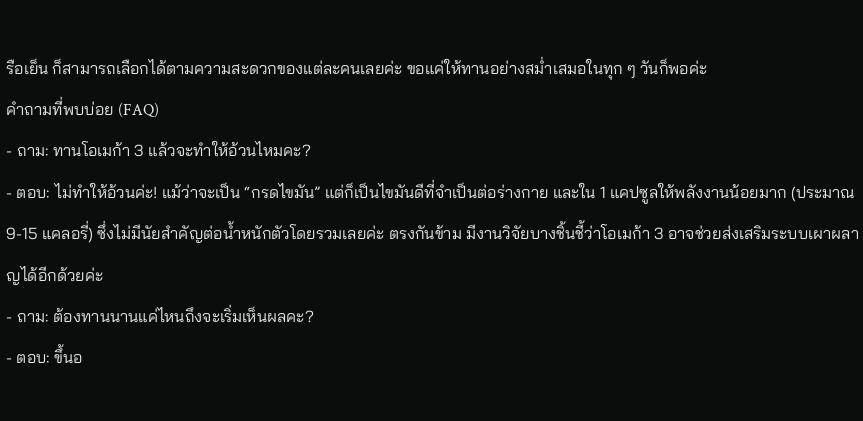รือเย็น ก็สามารถเลือกได้ตามความสะดวกของแต่ละคนเลยค่ะ ขอแค่ให้ทานอย่างสม่ำเสมอในทุก ๆ วันก็พอค่ะ
คำถามที่พบบ่อย (FAQ)
- ถาม: ทานโอเมก้า 3 แล้วจะทำให้อ้วนไหมคะ?
- ตอบ: ไม่ทำให้อ้วนค่ะ! แม้ว่าจะเป็น “กรดไขมัน” แต่ก็เป็นไขมันดีที่จำเป็นต่อร่างกาย และใน 1 แคปซูลให้พลังงานน้อยมาก (ประมาณ 9-15 แคลอรี่) ซึ่งไม่มีนัยสำคัญต่อน้ำหนักตัวโดยรวมเลยค่ะ ตรงกันข้าม มีงานวิจัยบางชิ้นชี้ว่าโอเมก้า 3 อาจช่วยส่งเสริมระบบเผาผลาญได้อีกด้วยค่ะ
- ถาม: ต้องทานนานแค่ไหนถึงจะเริ่มเห็นผลคะ?
- ตอบ: ขึ้นอ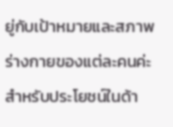ยู่กับเป้าหมายและสภาพร่างกายของแต่ละคนค่ะ สำหรับประโยชน์ในด้า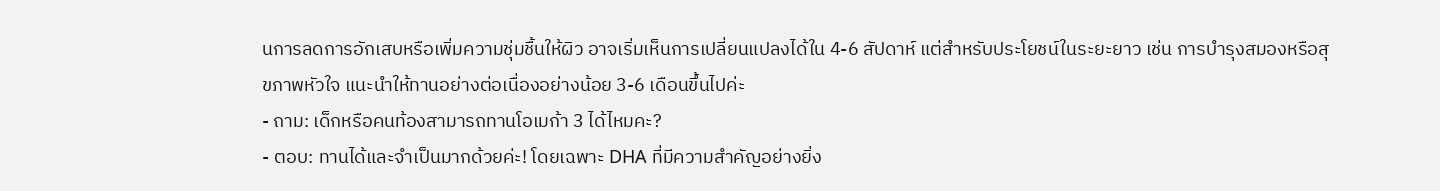นการลดการอักเสบหรือเพิ่มความชุ่มชื้นให้ผิว อาจเริ่มเห็นการเปลี่ยนแปลงได้ใน 4-6 สัปดาห์ แต่สำหรับประโยชน์ในระยะยาว เช่น การบำรุงสมองหรือสุขภาพหัวใจ แนะนำให้ทานอย่างต่อเนื่องอย่างน้อย 3-6 เดือนขึ้นไปค่ะ
- ถาม: เด็กหรือคนท้องสามารถทานโอเมก้า 3 ได้ไหมคะ?
- ตอบ: ทานได้และจำเป็นมากด้วยค่ะ! โดยเฉพาะ DHA ที่มีความสำคัญอย่างยิ่ง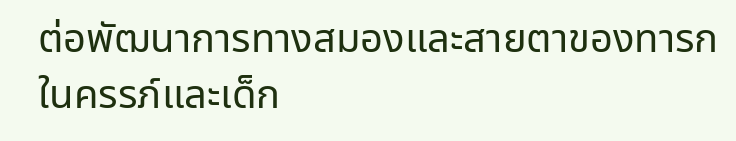ต่อพัฒนาการทางสมองและสายตาของทารกในครรภ์และเด็ก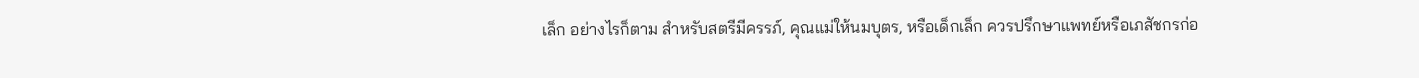เล็ก อย่างไรก็ตาม สำหรับสตรีมีครรภ์, คุณแม่ให้นมบุตร, หรือเด็กเล็ก ควรปรึกษาแพทย์หรือเภสัชกรก่อ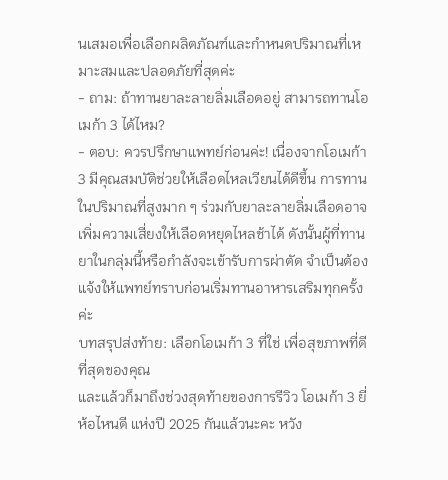นเสมอเพื่อเลือกผลิตภัณฑ์และกำหนดปริมาณที่เหมาะสมและปลอดภัยที่สุดค่ะ
- ถาม: ถ้าทานยาละลายลิ่มเลือดอยู่ สามารถทานโอเมก้า 3 ได้ไหม?
- ตอบ: ควรปรึกษาแพทย์ก่อนค่ะ! เนื่องจากโอเมก้า 3 มีคุณสมบัติช่วยให้เลือดไหลเวียนได้ดีขึ้น การทานในปริมาณที่สูงมาก ๆ ร่วมกับยาละลายลิ่มเลือดอาจเพิ่มความเสี่ยงให้เลือดหยุดไหลช้าได้ ดังนั้นผู้ที่ทานยาในกลุ่มนี้หรือกำลังจะเข้ารับการผ่าตัด จำเป็นต้องแจ้งให้แพทย์ทราบก่อนเริ่มทานอาหารเสริมทุกครั้งค่ะ
บทสรุปส่งท้าย: เลือกโอเมก้า 3 ที่ใช่ เพื่อสุขภาพที่ดีที่สุดของคุณ
และแล้วก็มาถึงช่วงสุดท้ายของการรีวิว โอเมก้า 3 ยี่ห้อไหนดี แห่งปี 2025 กันแล้วนะคะ หวัง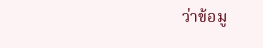ว่าข้อมู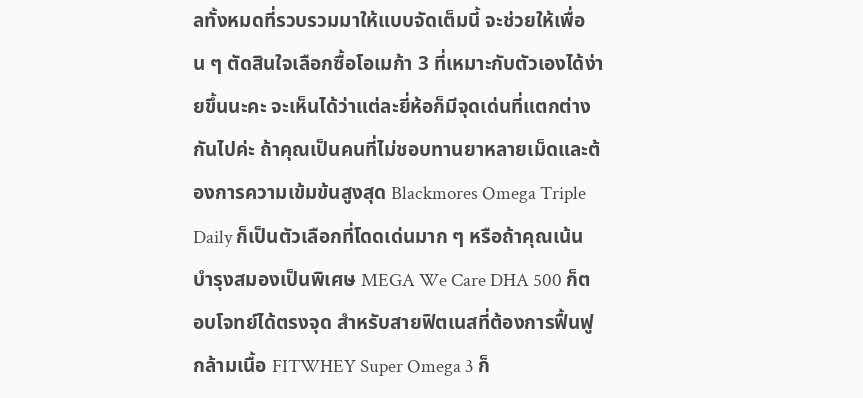ลทั้งหมดที่รวบรวมมาให้แบบจัดเต็มนี้ จะช่วยให้เพื่อน ๆ ตัดสินใจเลือกซื้อโอเมก้า 3 ที่เหมาะกับตัวเองได้ง่ายขึ้นนะคะ จะเห็นได้ว่าแต่ละยี่ห้อก็มีจุดเด่นที่แตกต่างกันไปค่ะ ถ้าคุณเป็นคนที่ไม่ชอบทานยาหลายเม็ดและต้องการความเข้มข้นสูงสุด Blackmores Omega Triple Daily ก็เป็นตัวเลือกที่โดดเด่นมาก ๆ หรือถ้าคุณเน้นบำรุงสมองเป็นพิเศษ MEGA We Care DHA 500 ก็ตอบโจทย์ได้ตรงจุด สำหรับสายฟิตเนสที่ต้องการฟื้นฟูกล้ามเนื้อ FITWHEY Super Omega 3 ก็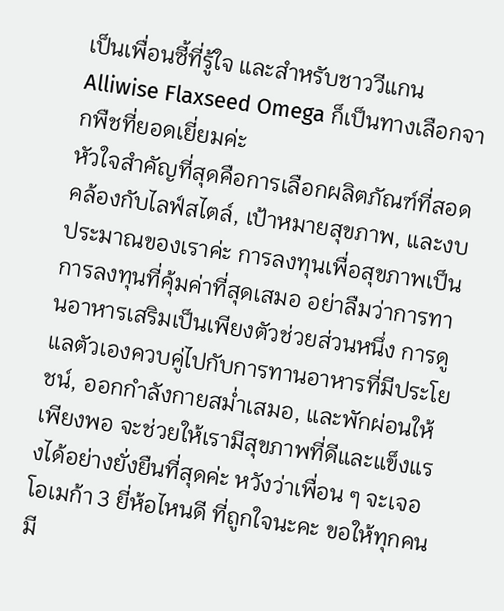เป็นเพื่อนซี้ที่รู้ใจ และสำหรับชาววีแกน Alliwise Flaxseed Omega ก็เป็นทางเลือกจากพืชที่ยอดเยี่ยมค่ะ
หัวใจสำคัญที่สุดคือการเลือกผลิตภัณฑ์ที่สอดคล้องกับไลฟ์สไตล์, เป้าหมายสุขภาพ, และงบประมาณของเราค่ะ การลงทุนเพื่อสุขภาพเป็นการลงทุนที่คุ้มค่าที่สุดเสมอ อย่าลืมว่าการทานอาหารเสริมเป็นเพียงตัวช่วยส่วนหนึ่ง การดูแลตัวเองควบคู่ไปกับการทานอาหารที่มีประโยชน์, ออกกำลังกายสม่ำเสมอ, และพักผ่อนให้เพียงพอ จะช่วยให้เรามีสุขภาพที่ดีและแข็งแรงได้อย่างยั่งยืนที่สุดค่ะ หวังว่าเพื่อน ๆ จะเจอ โอเมก้า 3 ยี่ห้อไหนดี ที่ถูกใจนะคะ ขอให้ทุกคนมี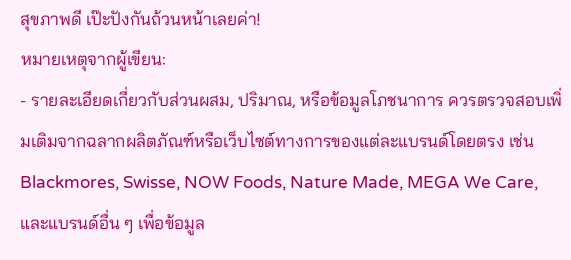สุขภาพดี เป๊ะปังกันถ้วนหน้าเลยค่า!
หมายเหตุจากผู้เขียน:
- รายละเอียดเกี่ยวกับส่วนผสม, ปริมาณ, หรือข้อมูลโภชนาการ ควรตรวจสอบเพิ่มเติมจากฉลากผลิตภัณฑ์หรือเว็บไซต์ทางการของแต่ละแบรนด์โดยตรง เช่น Blackmores, Swisse, NOW Foods, Nature Made, MEGA We Care, และแบรนด์อื่น ๆ เพื่อข้อมูล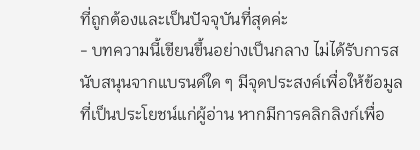ที่ถูกต้องและเป็นปัจจุบันที่สุดค่ะ
- บทความนี้เขียนขึ้นอย่างเป็นกลาง ไม่ได้รับการสนับสนุนจากแบรนด์ใด ๆ มีจุดประสงค์เพื่อให้ข้อมูลที่เป็นประโยชน์แก่ผู้อ่าน หากมีการคลิกลิงก์เพื่อ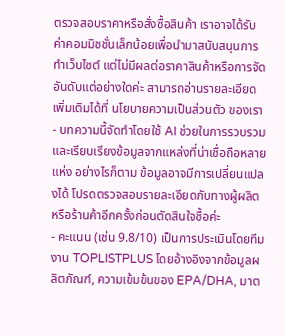ตรวจสอบราคาหรือสั่งซื้อสินค้า เราอาจได้รับค่าคอมมิชชั่นเล็กน้อยเพื่อนำมาสนับสนุนการทำเว็บไซต์ แต่ไม่มีผลต่อราคาสินค้าหรือการจัดอันดับแต่อย่างใดค่ะ สามารถอ่านรายละเอียดเพิ่มเติมได้ที่ นโยบายความเป็นส่วนตัว ของเรา
- บทความนี้จัดทำโดยใช้ AI ช่วยในการรวบรวมและเรียบเรียงข้อมูลจากแหล่งที่น่าเชื่อถือหลายแห่ง อย่างไรก็ตาม ข้อมูลอาจมีการเปลี่ยนแปลงได้ โปรดตรวจสอบรายละเอียดกับทางผู้ผลิตหรือร้านค้าอีกครั้งก่อนตัดสินใจซื้อค่ะ
- คะแนน (เช่น 9.8/10) เป็นการประเมินโดยทีมงาน TOPLISTPLUS โดยอ้างอิงจากข้อมูลผลิตภัณฑ์, ความเข้มข้นของ EPA/DHA, มาต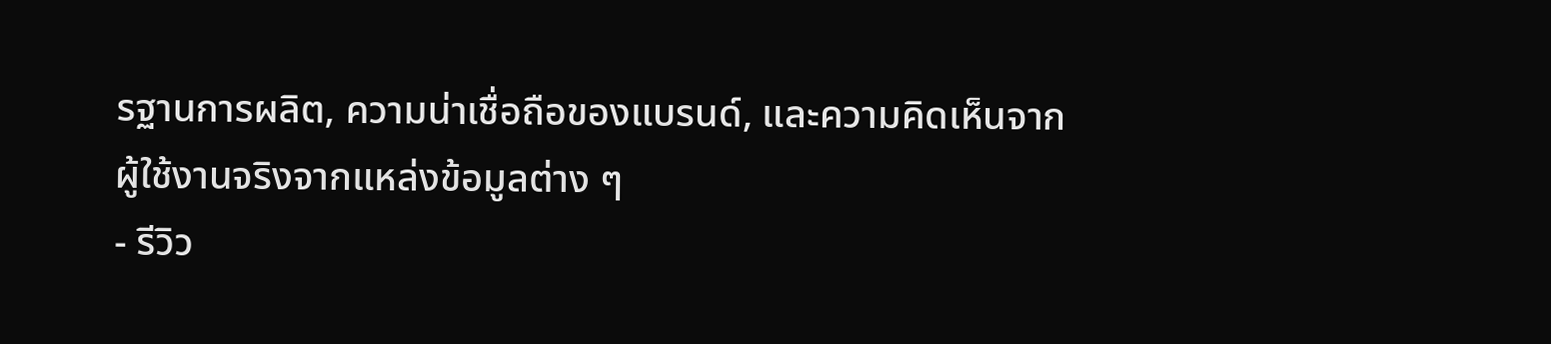รฐานการผลิต, ความน่าเชื่อถือของแบรนด์, และความคิดเห็นจากผู้ใช้งานจริงจากแหล่งข้อมูลต่าง ๆ
- รีวิว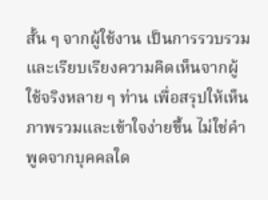สั้น ๆ จากผู้ใช้งาน เป็นการรวบรวมและเรียบเรียงความคิดเห็นจากผู้ใช้จริงหลาย ๆ ท่าน เพื่อสรุปให้เห็นภาพรวมและเข้าใจง่ายขึ้น ไม่ใช่คำพูดจากบุคคลใด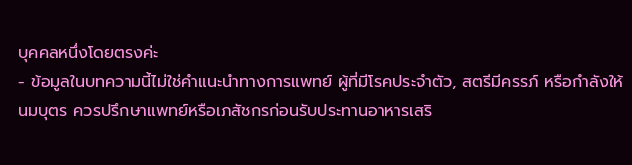บุคคลหนึ่งโดยตรงค่ะ
- ข้อมูลในบทความนี้ไม่ใช่คำแนะนำทางการแพทย์ ผู้ที่มีโรคประจำตัว, สตรีมีครรภ์ หรือกำลังให้นมบุตร ควรปรึกษาแพทย์หรือเภสัชกรก่อนรับประทานอาหารเสริ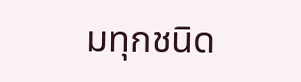มทุกชนิด